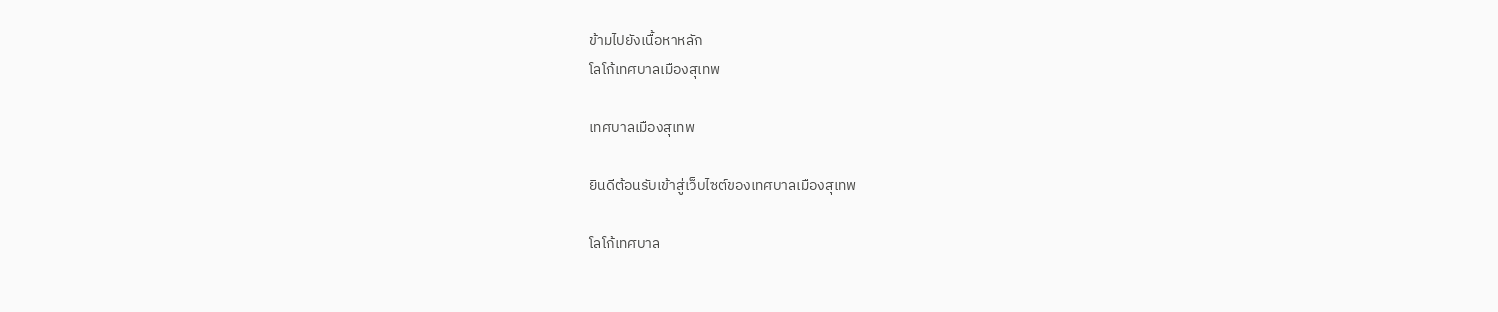ข้ามไปยังเนื้อหาหลัก
โลโก้เทศบาลเมืองสุเทพ

เทศบาลเมืองสุเทพ

ยินดีต้อนรับเข้าสู่เว็บไซต์ของเทศบาลเมืองสุเทพ

โลโก้เทศบาล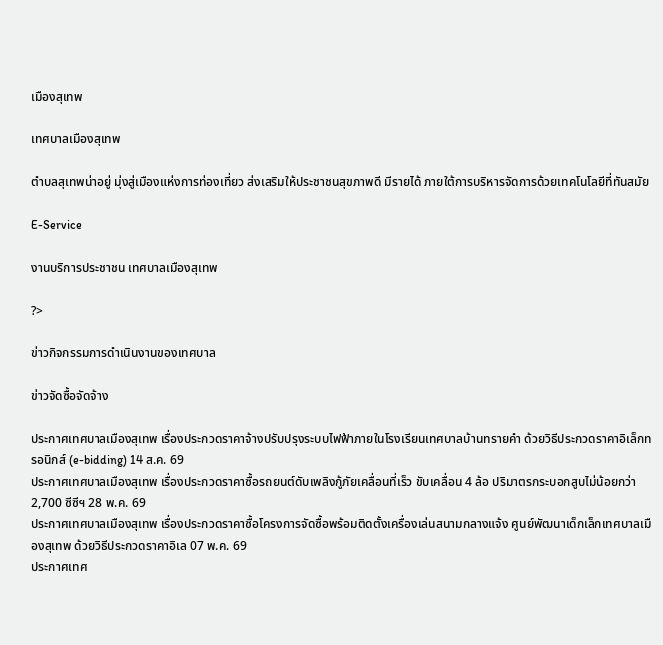เมืองสุเทพ

เทศบาลเมืองสุเทพ

ตำบลสุเทพน่าอยู่ มุ่งสู่เมืองแห่งการท่องเที่ยว ส่งเสริมให้ประชาชนสุขภาพดี มีรายได้ ภายใต้การบริหารจัดการด้วยเทคโนโลยีที่ทันสมัย

E-Service

งานบริการประชาชน เทศบาลเมืองสุเทพ

?>

ข่าวกิจกรรมการดำเนินงานของเทศบาล

ข่าวจัดซื้อจัดจ้าง

ประกาศเทศบาลเมืองสุเทพ เรื่องประกวดราคาจ้างปรับปรุงระบบไฟฟ้าภายในโรงเรียนเทศบาลบ้านทรายคำ ด้วยวิธีประกวดราคาอิเล็กทรอนิกส์ (e-bidding) 14 ส.ค. 69
ประกาศเทศบาลเมืองสุเทพ เรื่องประกวดราคาซื้อรถยนต์ดับเพลิงกู้ภัยเคลื่อนที่เร็ว ขับเคลื่อน 4 ล้อ ปริมาตรกระบอกสูบไม่น้อยกว่า 2,700 ซีซีฯ 28 พ.ค. 69
ประกาศเทศบาลเมืองสุเทพ เรื่องประกวดราคาซื้อโครงการจัดซื้อพร้อมติดตั้งเครื่องเล่นสนามกลางแจ้ง ศูนย์พัฒนาเด็กเล็กเทศบาลเมืองสุเทพ ด้วยวิธีประกวดราคาอิเล 07 พ.ค. 69
ประกาศเทศ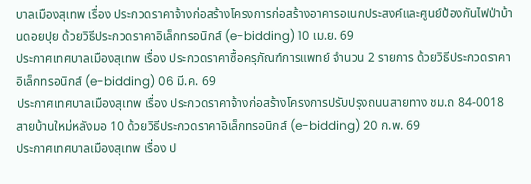บาลเมืองสุเทพ เรื่อง ประกวดราคาจ้างก่อสร้างโครงการก่อสร้างอาคารอเนกประสงค์และศูนย์ป้องกันไฟป่าบ้านดอยปุย ด้วยวิธีประกวดราคาอิเล็กทรอนิกส์ (e-bidding) 10 เม.ย. 69
ประกาศเทศบาลเมืองสุเทพ เรื่อง ประกวดราคาซื้อครุภัณฑ์การแพทย์ จำนวน 2 รายการ ด้วยวิธีประกวดราคาอิเล็กทรอนิกส์ (e-bidding) 06 มี.ค. 69
ประกาศเทศบาลเมืองสุเทพ เรื่อง ประกวดราคาจ้างก่อสร้างโครงการปรับปรุงถนนสายทาง ชม.ถ 84-0018 สายบ้านใหม่หลังมอ 10 ด้วยวิธีประกวดราคาอิเล็กทรอนิกส์ (e-bidding) 20 ก.พ. 69
ประกาศเทศบาลเมืองสุเทพ เรื่อง ป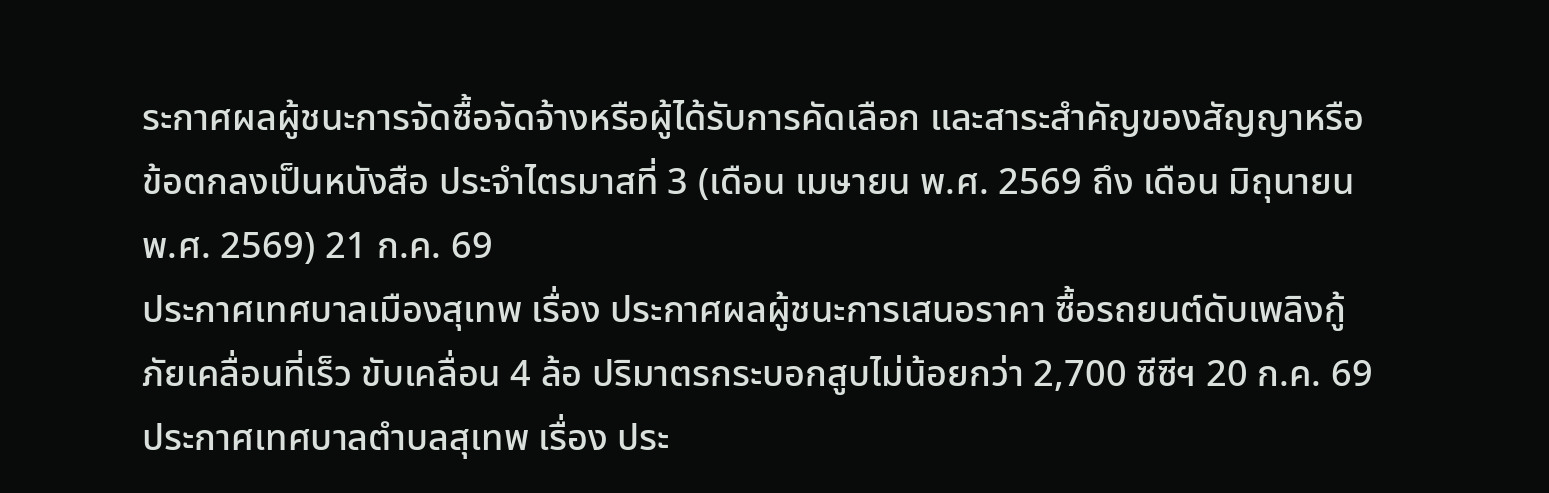ระกาศผลผู้ชนะการจัดซื้อจัดจ้างหรือผู้ได้รับการคัดเลือก และสาระสำคัญของสัญญาหรือข้อตกลงเป็นหนังสือ ประจำไตรมาสที่ 3 (เดือน เมษายน พ.ศ. 2569 ถึง เดือน มิถุนายน พ.ศ. 2569) 21 ก.ค. 69
ประกาศเทศบาลเมืองสุเทพ เรื่อง ประกาศผลผู้ชนะการเสนอราคา ซื้อรถยนต์ดับเพลิงกู้ภัยเคลื่อนที่เร็ว ขับเคลื่อน 4 ล้อ ปริมาตรกระบอกสูบไม่น้อยกว่า 2,700 ซีซีฯ 20 ก.ค. 69
ประกาศเทศบาลตำบลสุเทพ เรื่อง ประ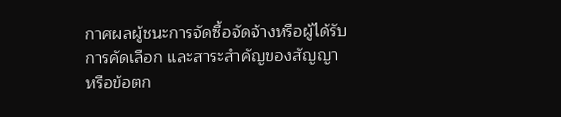กาศผลผู้ชนะการจัดซื้อจัดจ้างหรือผู้ได้รับการคัดเลือก และสาระสำคัญของสัญญาหรือข้อตก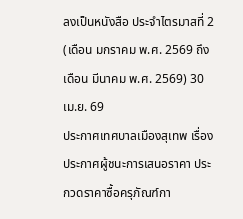ลงเป็นหนังสือ ประจำไตรมาสที่ 2 (เดือน มกราคม พ.ศ. 2569 ถึง เดือน มีนาคม พ.ศ. 2569) 30 เม.ย. 69
ประกาศเทศบาลเมืองสุเทพ เรื่อง ประกาศผู้ชนะการเสนอราคา ประกวดราคาซื้อครุภัณฑ์กา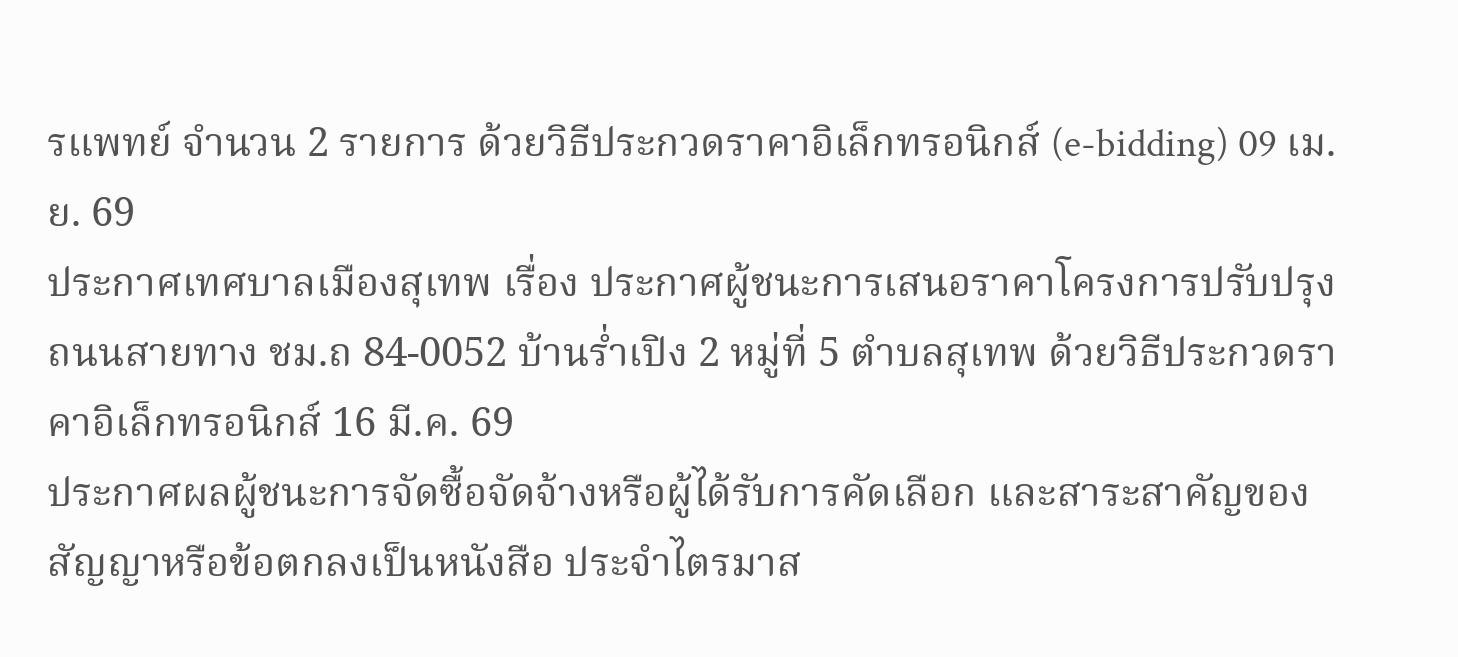รแพทย์ จำนวน 2 รายการ ด้วยวิธีประกวดราคาอิเล็กทรอนิกส์ (e-bidding) 09 เม.ย. 69
ประกาศเทศบาลเมืองสุเทพ เรื่อง ประกาศผู้ชนะการเสนอราคาโครงการปรับปรุงถนนสายทาง ชม.ถ 84-0052 บ้านร่ำเปิง 2 หมู่ที่ 5 ตำบลสุเทพ ด้วยวิธีประกวดราคาอิเล็กทรอนิกส์ 16 มี.ค. 69
ประกาศผลผู้ชนะการจัดซื้อจัดจ้างหรือผู้ได้รับการคัดเลือก และสาระสาคัญของสัญญาหรือข้อตกลงเป็นหนังสือ ประจำไตรมาส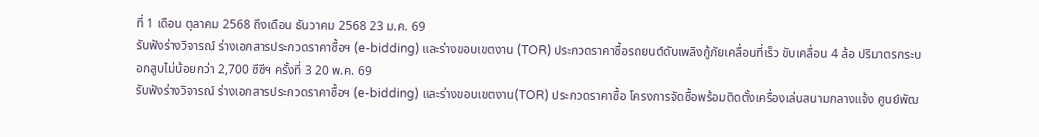ที่ 1 เดือน ตุลาคม 2568 ถึงเดือน ธันวาคม 2568 23 ม.ค. 69
รับฟังร่างวิจารณ์ ร่างเอกสารประกวดราคาซื้อฯ (e-bidding) และร่างขอบเขตงาน (TOR) ประกวดราคาซื้อรถยนต์ดับเพลิงกู้ภัยเคลื่อนที่เร็ว ขับเคลื่อน 4 ล้อ ปริมาตรกระบอกสูบไม่น้อยกว่า 2,700 ซีซีฯ ครั้งที่ 3 20 พ.ค. 69
รับฟังร่างวิจารณ์ ร่างเอกสารประกวดราคาซื้อฯ (e-bidding) และร่างขอบเขตงาน(TOR) ประกวดราคาซื้อ โครงการจัดซื้อพร้อมติดตั้งเครื่องเล่นสนามกลางแจ้ง ศูนย์พัฒ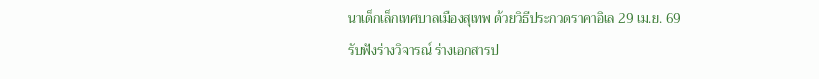นาเด็กเล็กเทศบาลเมืองสุเทพ ด้วยวิธีประกวดราคาอิเล 29 เม.ย. 69
รับฟังร่างวิจารณ์ ร่างเอกสารป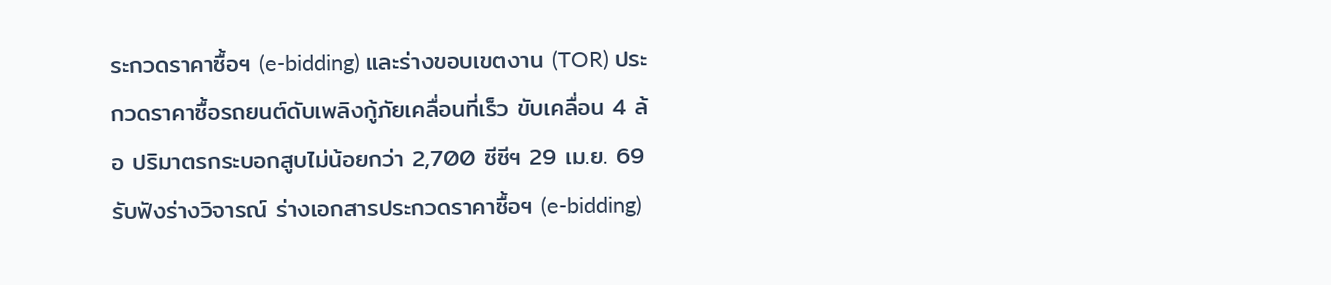ระกวดราคาซื้อฯ (e-bidding) และร่างขอบเขตงาน (TOR) ประกวดราคาซื้อรถยนต์ดับเพลิงกู้ภัยเคลื่อนที่เร็ว ขับเคลื่อน 4 ล้อ ปริมาตรกระบอกสูบไม่น้อยกว่า 2,700 ซีซีฯ 29 เม.ย. 69
รับฟังร่างวิจารณ์ ร่างเอกสารประกวดราคาซื้อฯ (e-bidding)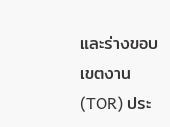และร่างขอบเขตงาน(TOR) ประ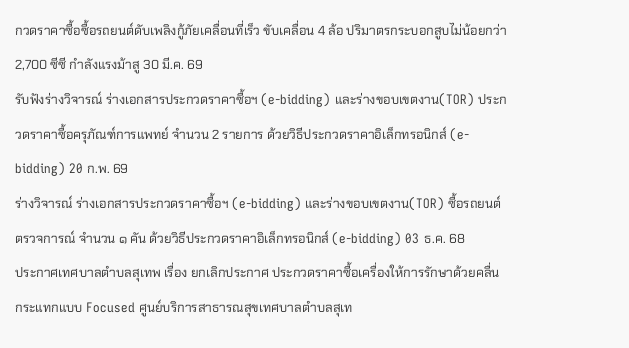กวดราคาซื้อซื้อรถยนต์ดับเพลิงกู้ภัยเคลื่อนที่เร็ว ขับเคลื่อน 4 ล้อ ปริมาตรกระบอกสูบไม่น้อยกว่า 2,700 ซีซี กำลังแรงม้าสู 30 มี.ค. 69
รับฟังร่างวิจารณ์ ร่างเอกสารประกวดราคาซื้อฯ (e-bidding) และร่างขอบเขตงาน(TOR) ประกวดราคาซื้อครุภัณฑ์การแพทย์ จำนวน 2 รายการ ด้วยวิธีประกวดราคาอิเล็กทรอนิกส์ (e-bidding) 20 ก.พ. 69
ร่างวิจารณ์ ร่างเอกสารประกวดราคาซื้อฯ (e-bidding) และร่างขอบเขตงาน(TOR) ซื้อรถยนต์ตรวจการณ์ จำนวน ๑ คัน ด้วยวิธีประกวดราคาอิเล็กทรอนิกส์ (e-bidding) 03 ธ.ค. 68
ประกาศเทศบาลตำบลสุเทพ เรื่อง ยกเลิกประกาศ ประกวดราคาซื้อเครื่องให้การรักษาด้วยคลื่นกระแทกแบบ Focused ศูนย์บริการสาธารณสุขเทศบาลตำบลสุเท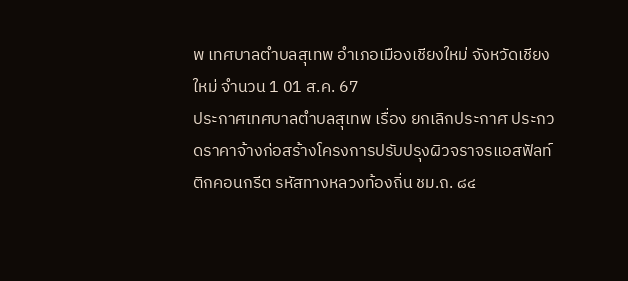พ เทศบาลตำบลสุเทพ อำเภอเมืองเชียงใหม่ จังหวัดเชียงใหม่ จำนวน 1 01 ส.ค. 67
ประกาศเทศบาลตำบลสุเทพ เรื่อง ยกเลิกประกาศ ประกวดราคาจ้างก่อสร้างโครงการปรับปรุงผิวจราจรแอสฟัลท์ติกคอนกรีต รหัสทางหลวงท้องถิ่น ชม.ถ. ๘๔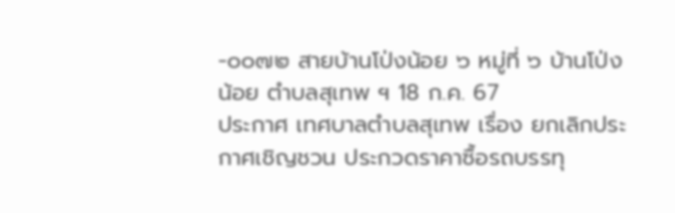-๐๐๗๒ สายบ้านโป่งน้อย ๖ หมู่ที่ ๖ บ้านโป่งน้อย ตำบลสุเทพ ฯ 18 ก.ค. 67
ประกาศ เทศบาลตำบลสุเทพ เรื่อง ยกเลิกประกาศเชิญชวน ประกวดราคาซื้อรถบรรทุ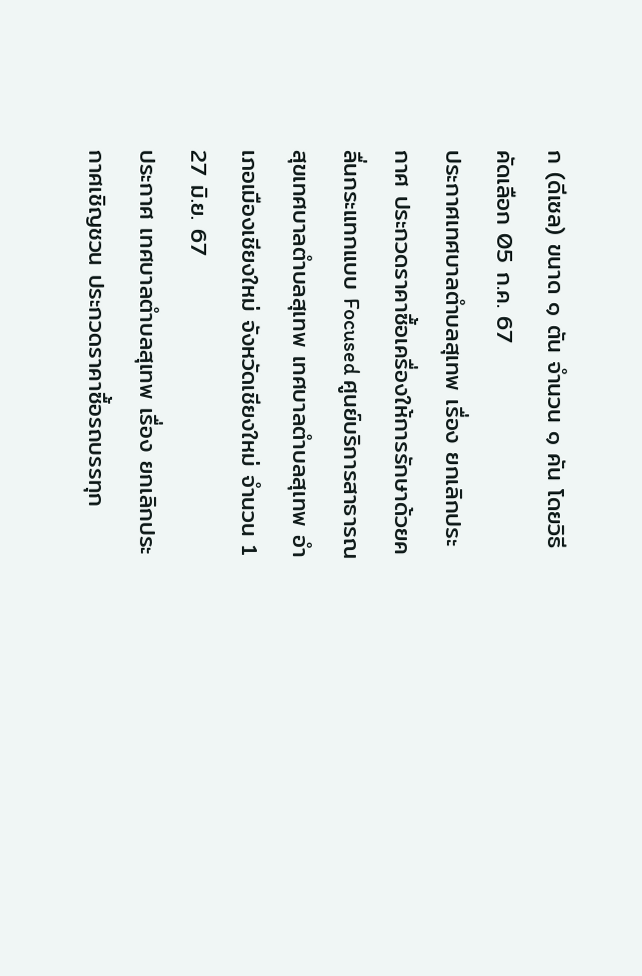ก (ดีเซล) ขนาด ๑ ตัน จำนวน ๑ คัน โดยวิธีคัดเลือก 05 ก.ค. 67
ประกาศเทศบาลตำบลสุเทพ เรื่อง ยกเลิกประกาศ ประกวดราคาซื้อเครื่องให้การรักษาด้วยคลื่นกระแทกแบบ Focused ศูนย์บริการสาธารณสุขเทศบาลตำบลสุเทพ เทศบาลตำบลสุเทพ อำเภอเมืองเชียงใหม่ จังหวัดเชียงใหม่ จำนวน 1 27 มิ.ย. 67
ประกาศ เทศบาลตำบลสุเทพ เรื่อง ยกเลิกประกาศเชิญชวน ประกวดราคาซื้อรถบรรทุก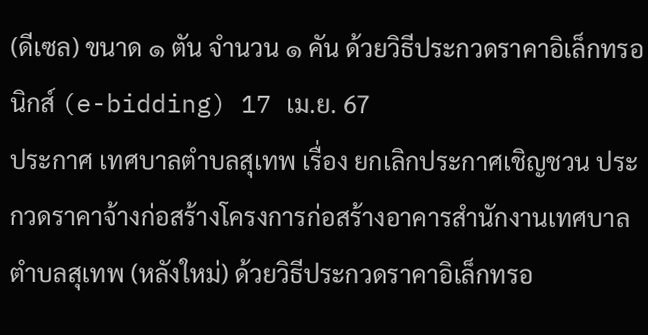(ดีเซล) ขนาด ๑ ตัน จำนวน ๑ คัน ด้วยวิธีประกวดราคาอิเล็กทรอนิกส์ (e-bidding) 17 เม.ย. 67
ประกาศ เทศบาลตำบลสุเทพ เรื่อง ยกเลิกประกาศเชิญชวน ประกวดราคาจ้างก่อสร้างโครงการก่อสร้างอาคารสำนักงานเทศบาลตำบลสุเทพ (หลังใหม่) ด้วยวิธีประกวดราคาอิเล็กทรอ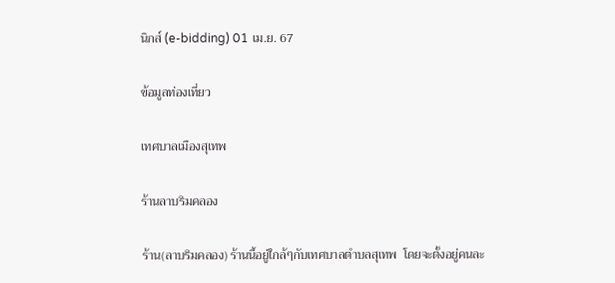นิกส์ (e-bidding) 01 เม.ย. 67

ข้อมูลท่องเที่ยว

เทศบาลเมืองสุเทพ

ร้านลาบริมคลอง

ร้าน(ลาบริมคลอง) ร้านนี้อยู่ใกล้ๆกับเทศบาลตำบลสุเทพ  โดยจะตั้งอยู่คนละ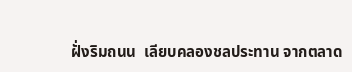ฝั่งริมถนน  เลียบคลองชลประทาน จากตลาด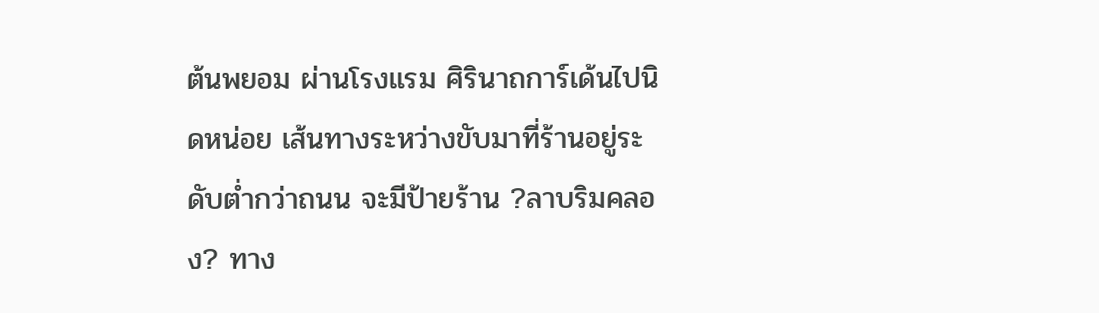ต้นพยอม ผ่านโรงแรม ศิรินาถการ์เด้นไปนิดหน่อย เส้นทางระหว่างขับมาที่ร้านอยู่ระดับต่ำกว่าถนน จะมีป้ายร้าน ?ลาบริมคลอง? ทาง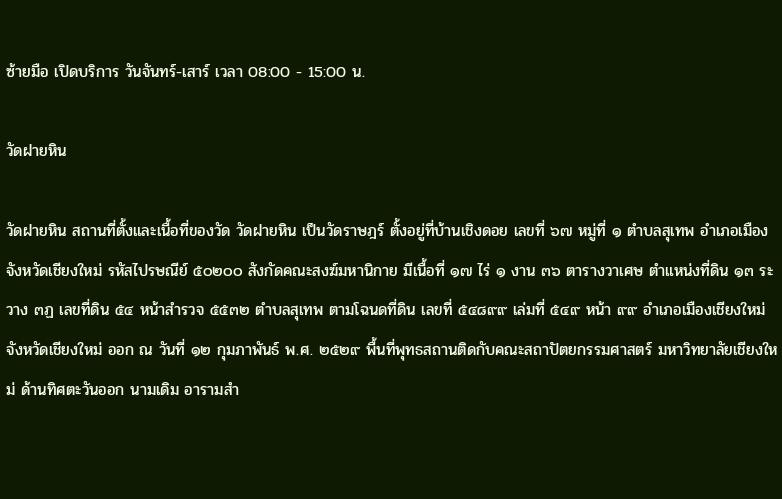ซ้ายมือ เปิดบริการ วันจันทร์-เสาร์ เวลา 08:00 - 15:00 น.

วัดฝายหิน

วัดฝายหิน สถานที่ตั้งและเนื้อที่ของวัด วัดฝายหิน เป็นวัดราษฎร์ ตั้งอยู่ที่บ้านเชิงดอย เลขที่ ๖๗ หมู่ที่ ๑ ตำบลสุเทพ อำเภอเมือง จังหวัดเชียงใหม่ รหัสไปรษณีย์ ๕๐๒๐๐ สังกัดคณะสงฆ์มหานิกาย มีเนื้อที่ ๑๗ ไร่ ๑ งาน ๓๖ ตารางวาเศษ ตำแหน่งที่ดิน ๑๓ ระวาง ๓ฏ เลขที่ดิน ๕๔ หน้าสำรวจ ๕๕๓๒ ตำบลสุเทพ ตามโฉนดที่ดิน เลขที่ ๕๔๘๙๙ เล่มที่ ๕๔๙ หน้า ๙๙ อำเภอเมืองเชียงใหม่ จังหวัดเชียงใหม่ ออก ณ วันที่ ๑๒ กุมภาพันธ์ พ.ศ. ๒๕๒๙ พื้นที่พุทธสถานติดกับคณะสถาปัตยกรรมศาสตร์ มหาวิทยาลัยเชียงใหม่ ด้านทิศตะวันออก นามเดิม อารามสำ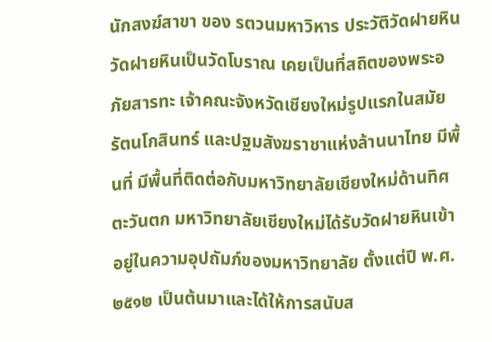นักสงฆ์สาขา ของ รตวนมหาวิหาร ประวัติวัดฝายหิน วัดฝายหินเป็นวัดโบราณ เคยเป็นที่สถิตของพระอภัยสารทะ เจ้าคณะจังหวัดเชียงใหม่รูปแรกในสมัยรัตนโกสินทร์ และปฐมสังฆราชาแห่งล้านนาไทย มีพื้นที่ มีพื้นที่ติดต่อกับมหาวิทยาลัยเชียงใหม่ด้านทิศตะวันตก มหาวิทยาลัยเชียงใหม่ได้รับวัดฝายหินเข้าอยู่ในความอุปถัมภ์ของมหาวิทยาลัย ตั้งแต่ปี พ.ศ. ๒๕๑๒ เป็นต้นมาและได้ให้การสนับส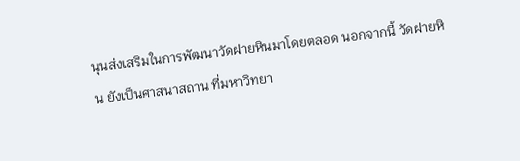นุนส่งเสริมในการพัฒนาวัดฝายหินมาโดยตลอด นอกจากนี้ วัดฝายหิน ยังเป็นศาสนาสถาน ที่มหาวิทยา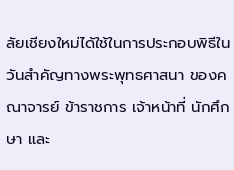ลัยเชียงใหม่ได้ใช้ในการประกอบพิธีในวันสำคัญทางพระพุทธศาสนา ของคณาจารย์ ข้าราชการ เจ้าหน้าที่ นักศึกษา และ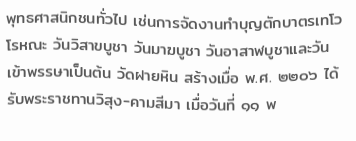พุทธศาสนิกชนทั่วไป เช่นการจัดงานทำบุญตักบาตรเทโวโรหณะ วันวิสาขบูชา วันมาฆบูชา วันอาสาฬบูชาและวันเข้าพรรษาเป็นต้น วัดฝายหิน สร้างเมื่อ พ.ศ. ๒๒๐๖ ได้รับพระราชทานวิสุง-คามสีมา เมื่อวันที่ ๑๑ พ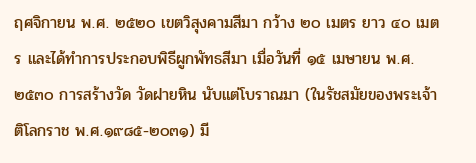ฤศจิกายน พ.ศ. ๒๕๒๐ เขตวิสุงคามสีมา กว้าง ๒๐ เมตร ยาว ๔๐ เมตร และได้ทำการประกอบพิธีผูกพัทธสีมา เมื่อวันที่ ๑๕ เมษายน พ.ศ. ๒๕๓๐ การสร้างวัด วัดฝายหิน นับแต่โบราณมา (ในรัชสมัยของพระเจ้าติโลกราช พ.ศ.๑๙๘๕-๒๐๓๑) มี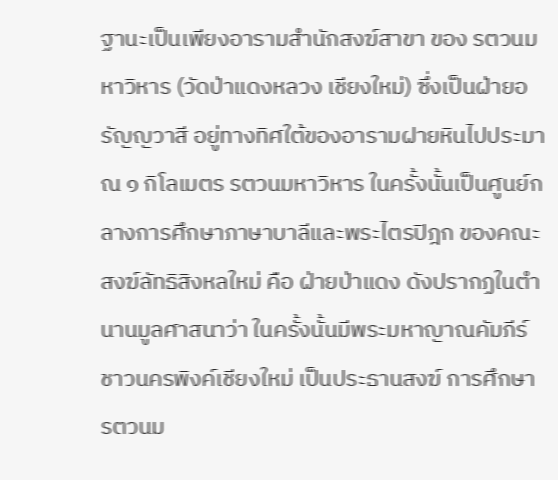ฐานะเป็นเพียงอารามสำนักสงฆ์สาขา ของ รตวนมหาวิหาร (วัดป่าแดงหลวง เชียงใหม่) ซึ่งเป็นฝ่ายอรัญญวาสี อยู่ทางทิศใต้ของอารามฝายหินไปประมาณ ๑ กิโลเมตร รตวนมหาวิหาร ในครั้งนั้นเป็นศูนย์กลางการศึกษาภาษาบาลีและพระไตรปิฎก ของคณะสงฆ์ลัทธิสิงหลใหม่ คือ ฝ่ายป่าแดง ดังปรากฏในตำนานมูลศาสนาว่า ในครั้งนั้นมีพระมหาญาณคัมภีร์ ชาวนครพิงค์เชียงใหม่ เป็นประธานสงฆ์ การศึกษา รตวนม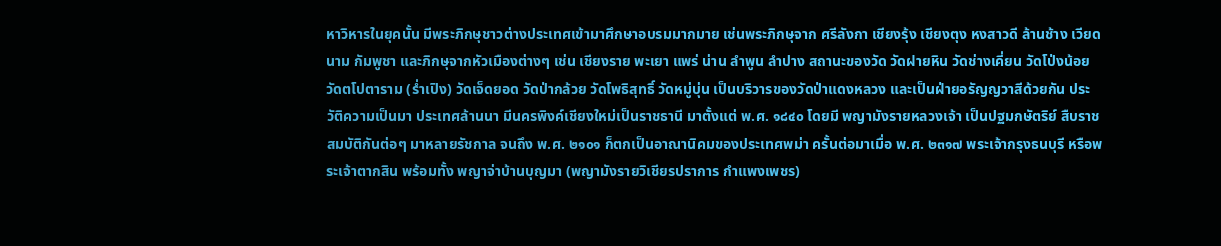หาวิหารในยุคนั้น มีพระภิกษุชาวต่างประเทศเข้ามาศึกษาอบรมมากมาย เช่นพระภิกษุจาก ศรีลังกา เชียงรุ้ง เชียงตุง หงสาวดี ล้านช้าง เวียดนาม กัมพูชา และภิกษุจากหัวเมืองต่างๆ เช่น เชียงราย พะเยา แพร่ น่าน ลำพูน ลำปาง สถานะของวัด วัดฝายหิน วัดช่างเคี่ยน วัดโป่งน้อย วัดตโปตาราม (ร่ำเปิง) วัดเจ็ดยอด วัดป่ากล้วย วัดโพธิสุทธิ์ วัดหมู่บุ่น เป็นบริวารของวัดป่าแดงหลวง และเป็นฝ่ายอรัญญวาสีด้วยกัน ประวัติความเป็นมา ประเทศล้านนา มีนครพิงค์เชียงใหม่เป็นราชธานี มาตั้งแต่ พ.ศ. ๑๘๔๐ โดยมี พญามังรายหลวงเจ้า เป็นปฐมกษัตริย์ สืบราชสมบัติกันต่อๆ มาหลายรัชกาล จนถึง พ.ศ. ๒๑๐๑ ก็ตกเป็นอาณานิคมของประเทศพม่า ครั้นต่อมาเมื่อ พ.ศ. ๒๓๑๗ พระเจ้ากรุงธนบุรี หรือพระเจ้าตากสิน พร้อมทั้ง พญาจ่าบ้านบุญมา (พญามังรายวิเชียรปราการ กำแพงเพชร)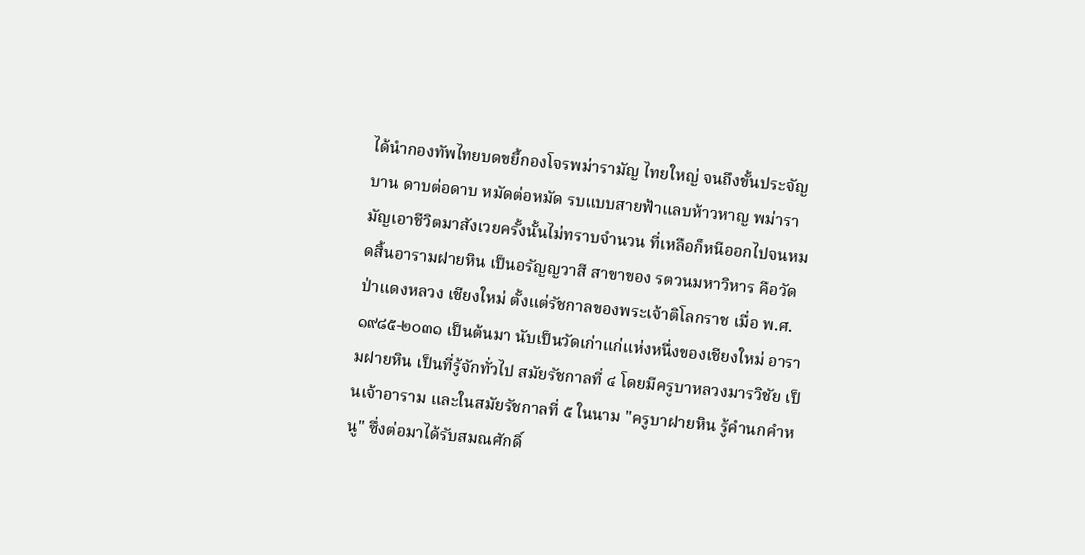ได้นำกองทัพไทยบดขยี้กองโจรพม่ารามัญ ไทยใหญ่ จนถึงขั้นประจัญบาน ดาบต่อดาบ หมัดต่อหมัด รบแบบสายฟ้าแลบห้าวหาญ พม่ารามัญเอาชีวิตมาสังเวยครั้งนั้นไม่ทราบจำนวน ที่เหลือก็หนีออกไปจนหมดสิ้นอารามฝายหิน เป็นอรัญญวาสี สาขาของ รตวนมหาวิหาร คือวัดป่าแดงหลวง เชียงใหม่ ตั้งแต่รัชกาลของพระเจ้าติโลกราช เมื่อ พ.ศ. ๑๙๘๕-๒๐๓๑ เป็นต้นมา นับเป็นวัดเก่าแก่แห่งหนึ่งของเชียงใหม่ อารามฝายหิน เป็นที่รู้จักทั่วไป สมัยรัชกาลที่ ๔ โดยมีครูบาหลวงมารวิชัย เป็นเจ้าอาราม และในสมัยรัชกาลที่ ๕ ในนาม "ครูบาฝายหิน รู้คำนกคำหนู" ซึ่งต่อมาได้รับสมณศักดิ์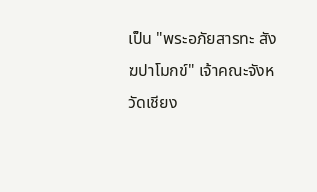เป็น "พระอภัยสารทะ สังฆปาโมกข์" เจ้าคณะจังหวัดเชียง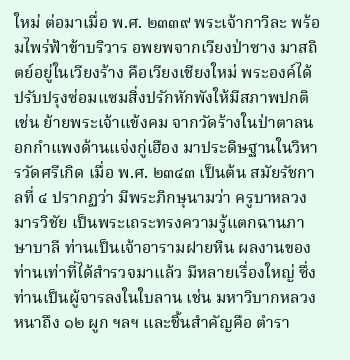ใหม่ ต่อมาเมื่อ พ.ศ. ๒๓๓๙ พระเจ้ากาวิละ พร้อมไพร่ฟ้าข้าบริวาร อพยพจากเวียงป่าซาง มาสถิตย์อยู่ในเวียงร้าง คือเวียงเชียงใหม่ พระองค์ได้ปรับปรุงซ่อมแซมสิ่งปรักหักพังให้มีสภาพปกติ เช่น ย้ายพระเจ้าแข้งคม จากวัดร้างในป่าตาลนอกกำแพงด้านแจ่งกู่เฮือง มาประดิษฐานในวิหารวัดศรีเกิด เมื่อ พ.ศ. ๒๓๔๓ เป็นต้น สมัยรัชกาลที่ ๔ ปรากฏว่า มีพระภิกษุนามว่า ครูบาหลวงมารวิชัย เป็นพระเถระทรงความรู้แตกฉานภาษาบาลี ท่านเป็นเจ้าอารามฝายหิน ผลงานของท่านเท่าที่ได้สำรวจมาแล้ว มีหลายเรื่องใหญ่ ซึ่งท่านเป็นผู้จารลงในใบลาน เช่น มหาวิบากหลวง หนาถึง ๑๒ ผูก ฯลฯ และชิ้นสำคัญคือ ตำรา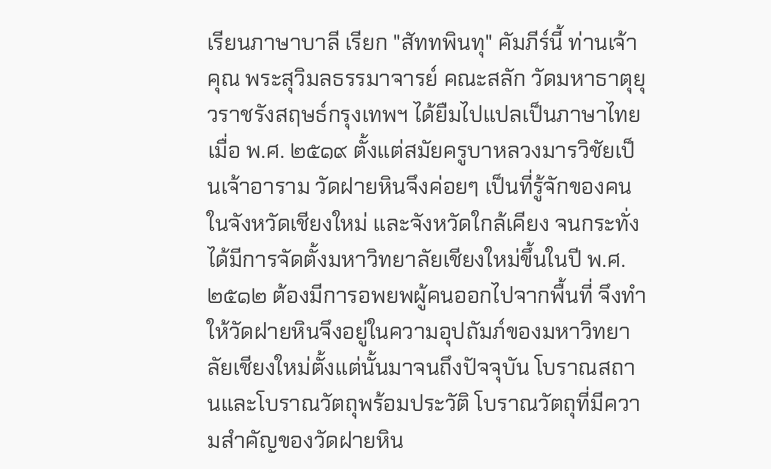เรียนภาษาบาลี เรียก "สัททพินทุ" คัมภีร์นี้ ท่านเจ้าคุณ พระสุวิมลธรรมาจารย์ คณะสลัก วัดมหาธาตุยุวราชรังสฤษธ์กรุงเทพฯ ได้ยืมไปแปลเป็นภาษาไทย เมื่อ พ.ศ. ๒๕๑๙ ตั้งแต่สมัยครูบาหลวงมารวิชัยเป็นเจ้าอาราม วัดฝายหินจึงค่อยๆ เป็นที่รู้จักของคนในจังหวัดเชียงใหม่ และจังหวัดใกล้เคียง จนกระทั่งได้มีการจัดตั้งมหาวิทยาลัยเชียงใหม่ขึ้นในปี พ.ศ. ๒๕๑๒ ต้องมีการอพยพผู้คนออกไปจากพื้นที่ จึงทำให้วัดฝายหินจึงอยู่ในความอุปถัมภ์ของมหาวิทยาลัยเชียงใหม่ตั้งแต่นั้นมาจนถึงปัจจุบัน โบราณสถานและโบราณวัตถุพร้อมประวัติ โบราณวัตถุที่มีความสำคัญของวัดฝายหิน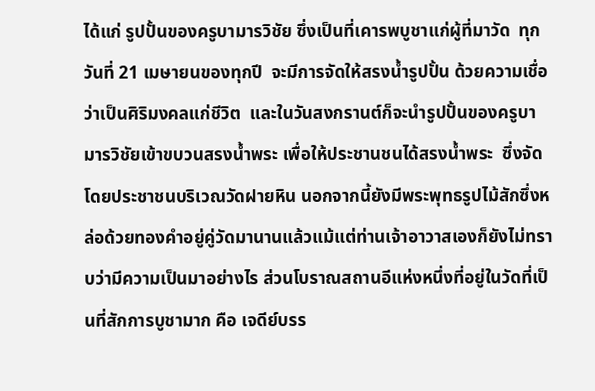ได้แก่ รูปปั้นของครูบามารวิชัย ซึ่งเป็นที่เคารพบูชาแก่ผู้ที่มาวัด  ทุกวันที่ 21 เมษายนของทุกปี  จะมีการจัดให้สรงน้ำรูปปั้น ด้วยความเชื่อว่าเป็นศิริมงคลแก่ชีวิต  และในวันสงกรานต์ก็จะนำรูปปั้นของครูบามารวิชัยเข้าขบวนสรงน้ำพระ เพื่อให้ประชานชนได้สรงน้ำพระ  ซึ่งจัดโดยประชาชนบริเวณวัดฝายหิน นอกจากนี้ยังมีพระพุทธรูปไม้สักซึ่งหล่อด้วยทองคำอยู่คู่วัดมานานแล้วแม้แต่ท่านเจ้าอาวาสเองก็ยังไม่ทราบว่ามีความเป็นมาอย่างไร ส่วนโบราณสถานอีแห่งหนึ่งที่อยู่ในวัดที่เป็นที่สักการบูชามาก คือ เจดีย์บรร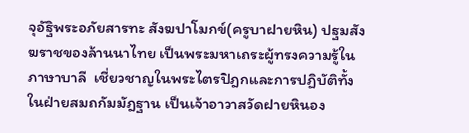จุอัฐิพระอภัยสารทะ สังฆปาโมกข์(ครูบาฝายหิน) ปฐมสังฆราชของล้านนาไทย เป็นพระมหาเถระผู้ทรงความรู้ในภาษาบาลี  เชี่ยวชาญในพระไตรปิฎกและการปฏิบัติทั้งในฝ่ายสมถกัมมัฎฐาน เป็นเจ้าอาวาสวัดฝายหินอง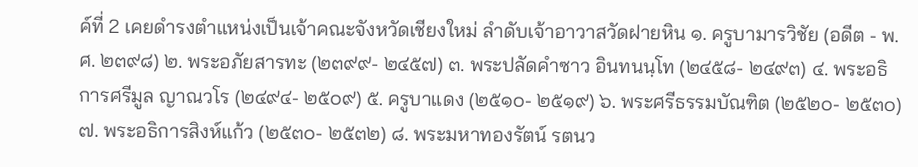ค์ที่ 2 เคยดำรงตำแหน่งเป็นเจ้าคณะจังหวัดเชียงใหม่ ลำดับเจ้าอาวาสวัดฝายหิน ๑. ครูบามารวิชัย (อดีต - พ.ศ. ๒๓๙๘) ๒. พระอภัยสารทะ (๒๓๙๙- ๒๔๕๗) ๓. พระปลัดคำซาว อินทนนฺโท (๒๔๕๘- ๒๔๙๓) ๔. พระอธิการศรีมูล ญาณวโร (๒๔๙๔- ๒๕๐๙) ๕. ครูบาแดง (๒๕๑๐- ๒๕๑๙) ๖. พระศรีธรรมบัณฑิต (๒๕๒๐- ๒๕๓๐) ๗. พระอธิการสิงห์แก้ว (๒๕๓๐- ๒๕๓๒) ๘. พระมหาทองรัตน์ รตนว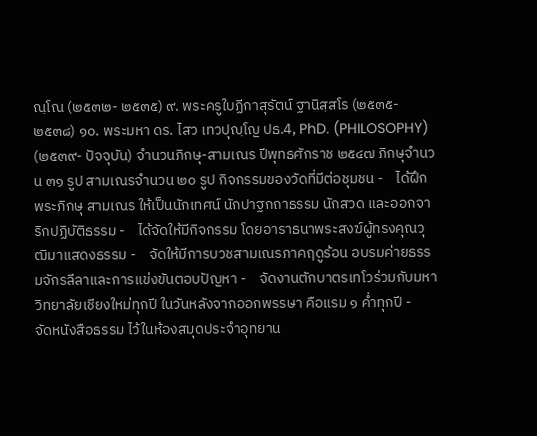ณฺโณ (๒๕๓๒- ๒๕๓๕) ๙. พระครูใบฏีกาสุรัตน์ ฐานิสฺสโร (๒๕๓๕- ๒๕๓๘) ๑๐. พระมหา ดร. ไสว เทวปุญฺโญ ปธ.4, PhD. (PHILOSOPHY) (๒๕๓๙- ปัจจุบัน) จำนวนภิกษุ-สามเณร ปีพุทธศักราช ๒๕๔๗ ภิกษุจำนวน ๓๑ รูป สามเณรจำนวน ๒๐ รูป กิจกรรมของวัดที่มีต่อชุมชน -    ได้ฝึกพระภิกษุ สามเณร ให้เป็นนักเทศน์ นักปาฐกถาธรรม นักสวด และออกจาริกปฏิบัติธรรม -    ได้จัดให้มีกิจกรรม โดยอาราธนาพระสงฆ์ผู้ทรงคุณวุฒิมาแสดงธรรม -    จัดให้มีการบวชสามเณรภาคฤดูร้อน อบรมค่ายธรรมจักรลีลาและการแข่งขันตอบปัญหา -    จัดงานตักบาตรเทโวร่วมกับมหาวิทยาลัยเชียงใหม่ทุกปี ในวันหลังจากออกพรรษา คือแรม ๑ ค่ำทุกปี -    จัดหนังสือธรรม ไว้ในห้องสมุดประจำอุทยาน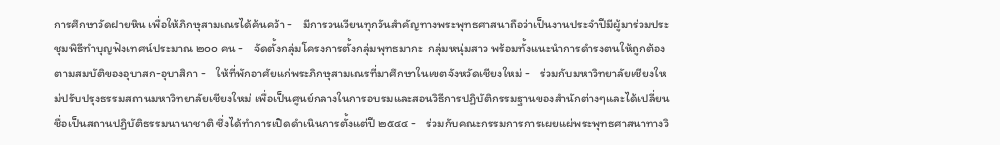การศึกษาวัดฝายหิน เพื่อให้ภิกษุสามเณรได้ค้นคว้า -    มีการวนเวียนทุกวันสำคัญทางพระพุทธศาสนาถือว่าเป็นงานประจำปีมีผู้มาร่วมประชุมพิธีทำบุญฟังเทศน์ประมาณ ๒๐๐ คน -    จัดตั้งกลุ่มโครงการตั้งกลุ่มพุทธมากะ  กลุ่มหนุ่มสาว พร้อมทั้งแนะนำการดำรงตนให้ถูกต้องตามสมบัติของอุบาสก-อุบาสิกา -    ให้ที่พักอาศัยแก่พระภิกษุสามเณรที่มาศึกษาในเขตจังหวัดเชียงใหม่ -    ร่วมกับมหาวิทยาลัยเชียงใหม่ปรับปรุงธรรมสถานมหาวิทยาลัยเชียงใหม่ เพื่อเป็นศูนย์กลางในการอบรมและสอนวิธีการปฏิบัติกรรมฐานของสำนักต่างๆและได้เปลี่ยนชื่อเป็นสถานปฏิบัติธรรมนานาชาติ ซึ่งได้ทำการเปิดดำเนินการตั้งแต่ปี ๒๕๔๔ -    ร่วมกับคณะกรรมการการเผยแผ่พระพุทธศาสนาทางวิ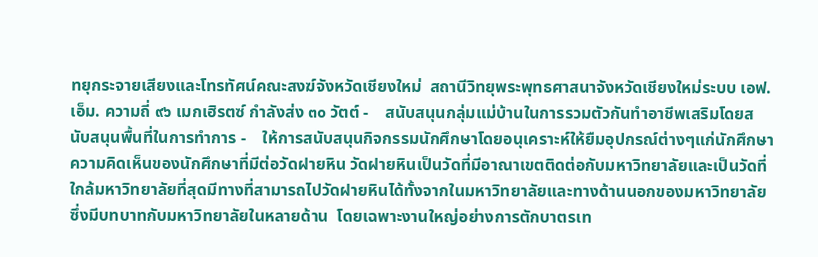ทยุกระจายเสียงและโทรทัศน์คณะสงฆ์จังหวัดเชียงใหม่  สถานีวิทยุพระพุทธศาสนาจังหวัดเชียงใหม่ระบบ เอฟ. เอ็ม. ความถี่ ๙๖ เมกเฮิรตซ์ กำลังส่ง ๓๐ วัตต์ -    สนับสนุนกลุ่มแม่บ้านในการรวมตัวกันทำอาชีพเสริมโดยสนับสนุนพื้นที่ในการทำการ -    ให้การสนับสนุนกิจกรรมนักศึกษาโดยอนุเคราะห์ให้ยืมอุปกรณ์ต่างๆแก่นักศึกษา ความคิดเห็นของนักศึกษาที่มีต่อวัดฝายหิน วัดฝายหินเป็นวัดที่มีอาณาเขตติดต่อกับมหาวิทยาลัยและเป็นวัดที่ใกล้มหาวิทยาลัยที่สุดมีทางที่สามารถไปวัดฝายหินได้ทั้งจากในมหาวิทยาลัยและทางด้านนอกของมหาวิทยาลัย ซึ่งมีบทบาทกับมหาวิทยาลัยในหลายด้าน  โดยเฉพาะงานใหญ่อย่างการตักบาตรเท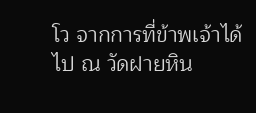โว จากการที่ข้าพเจ้าได้ไป ณ วัดฝายหิน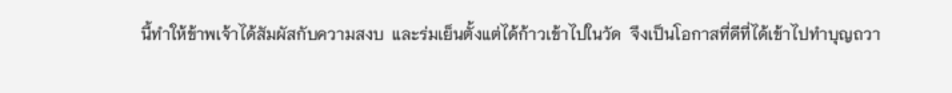นี้ทำให้ข้าพเจ้าได้สัมผัสกับความสงบ  และร่มเย็นตั้งแต่ได้ก้าวเข้าไปในวัด  จึงเป็นโอกาสที่ดีที่ได้เข้าไปทำบุญถวา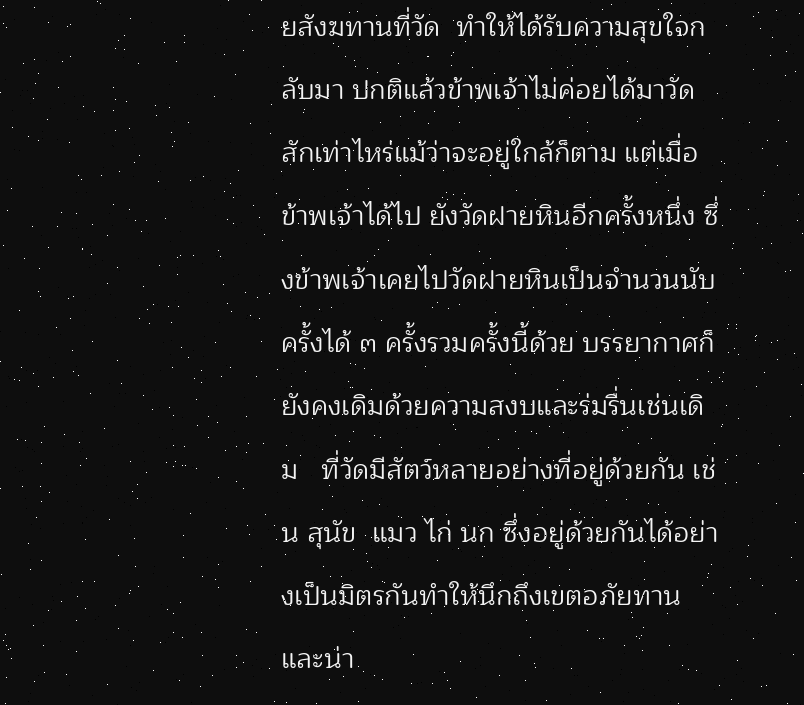ยสังฆทานที่วัด  ทำให้ได้รับความสุขใจกลับมา ปกติแล้วข้าพเจ้าไม่ค่อยได้มาวัดสักเท่าไหร่แม้ว่าจะอยู่ใกล้ก็ตาม แต่เมื่อข้าพเจ้าได้ไป ยังวัดฝายหินอีกครั้งหนึ่ง ซึ่งข้าพเจ้าเคยไปวัดฝายหินเป็นจำนวนนับครั้งได้ ๓ ครั้งรวมครั้งนี้ด้วย บรรยากาศก็ยังคงเดิมด้วยความสงบและร่มรื่นเช่นเดิม   ที่วัดมีสัตว์หลายอย่างที่อยู่ด้วยกัน เช่น สุนัข  แมว ไก่ นก ซึ่งอยู่ด้วยกันได้อย่างเป็นมิตรกันทำให้นึกถึงเขตอภัยทาน และน่า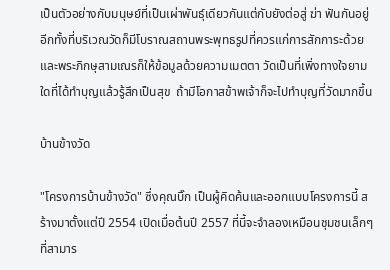เป็นตัวอย่างกับมนุษย์ที่เป็นเผ่าพันธุ์เดียวกันแต่กับยังต่อสู่ ฆ่า ฟันกันอยู่  อีกทั้งที่บริเวณวัดก็มีโบราณสถานพระพุทธรูปที่ควรแก่การสักการะด้วย และพระภิกษุสามเณรก็ให้ข้อมูลด้วยความเมตตา วัดเป็นที่เพิ่งทางใจยามใดที่ได้ทำบุญแล้วรู้สึกเป็นสุข  ถ้ามีโอกาสข้าพเจ้าก็จะไปทำบุญที่วัดมากขึ้น

บ้านข้างวัด

"โครงการบ้านข้างวัด" ซึ่งคุณบิ๊ก เป็นผู้คิดค้นและออกแบบโครงการนี้ สร้างมาตั้งแต่ปี 2554 เปิดเมื่อต้นปี 2557 ที่นี้จะจำลองเหมือนชุมชนเล็กๆ ที่สามาร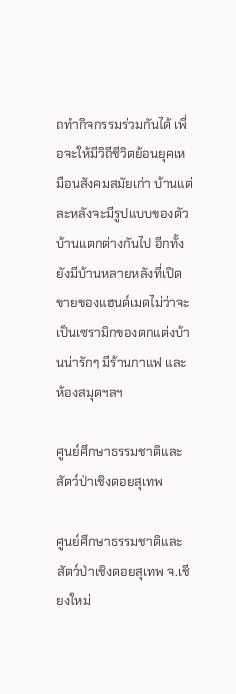ถทำกิจกรรมร่วมกันได้ เพื่อจะให้มีวิถีชีวิตย้อนยุคเหมือนสังคมสมัยเก่า บ้านแต่ละหลังจะมีรูปแบบของตัวบ้านแตกต่างกันไป อีกทั้งยังมีบ้านหลายหลังที่เปิดขายของแฮนด์เมดไม่ว่าจะเป็นเซรามิกของตกแต่งบ้านน่ารักๆ มีร้านกาแฟ และห้องสมุดฯลฯ

ศูนย์ศึกษาธรรมชาติและสัตว์ป่าเชิงดอยสุเทพ

ศูนย์ศึกษาธรรมชาติและสัตว์ป่าเชิงดอยสุเทพ จ.เชียงใหม่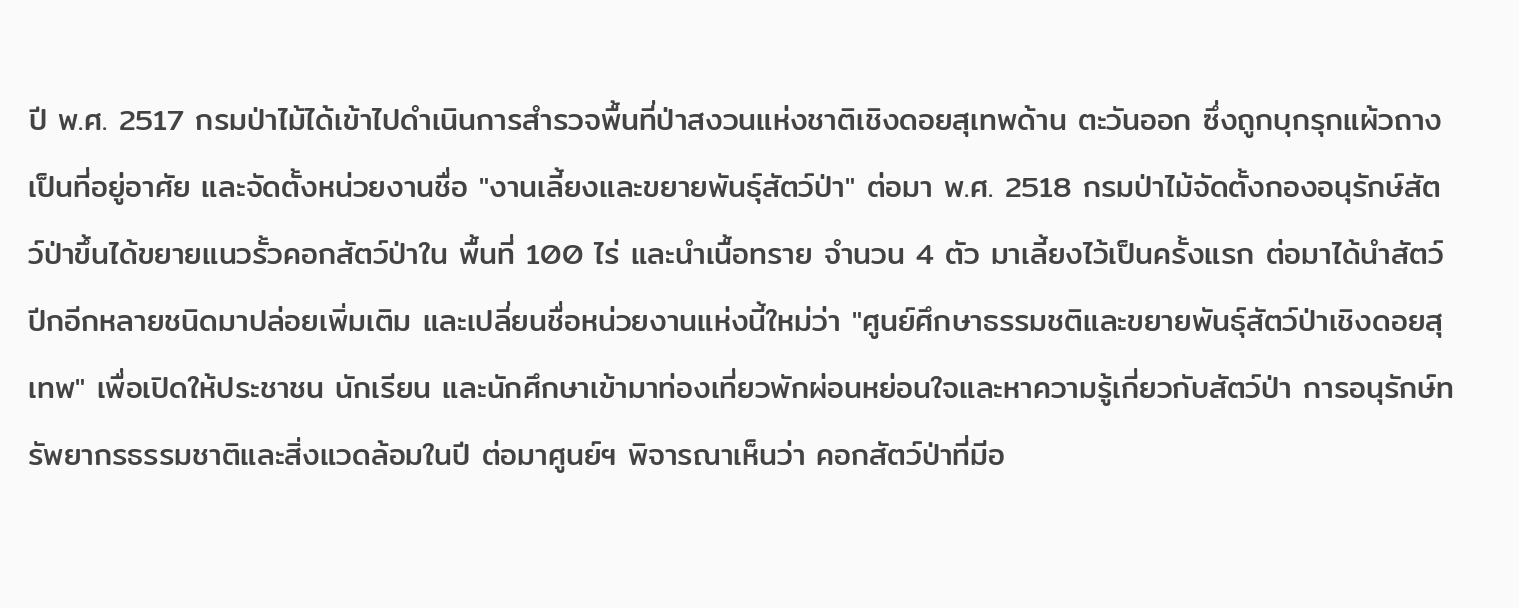ปี พ.ศ. 2517 กรมป่าไม้ได้เข้าไปดำเนินการสำรวจพื้นที่ป่าสงวนแห่งชาติเชิงดอยสุเทพด้าน ตะวันออก ซึ่งถูกบุกรุกแผ้วถางเป็นที่อยู่อาศัย และจัดตั้งหน่วยงานชื่อ "งานเลี้ยงและขยายพันธุ์สัตว์ป่า" ต่อมา พ.ศ. 2518 กรมป่าไม้จัดตั้งกองอนุรักษ์สัตว์ป่าขึ้นได้ขยายแนวรั้วคอกสัตว์ป่าใน พื้นที่ 100 ไร่ และนำเนื้อทราย จำนวน 4 ตัว มาเลี้ยงไว้เป็นครั้งแรก ต่อมาได้นำสัตว์ปีกอีกหลายชนิดมาปล่อยเพิ่มเติม และเปลี่ยนชื่อหน่วยงานแห่งนี้ใหม่ว่า "ศูนย์ศึกษาธรรมชติและขยายพันธุ์สัตว์ป่าเชิงดอยสุเทพ" เพื่อเปิดให้ประชาชน นักเรียน และนักศึกษาเข้ามาท่องเที่ยวพักผ่อนหย่อนใจและหาความรู้เกี่ยวกับสัตว์ป่า การอนุรักษ์ทรัพยากรธรรมชาติและสิ่งแวดล้อมในปี ต่อมาศูนย์ฯ พิจารณาเห็นว่า คอกสัตว์ป่าที่มีอ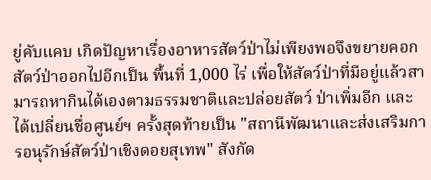ยู่คับแคบ เกิดปัญหาเรื่องอาหารสัตว์ป่าไม่เพียงพอจึงขยายคอกสัตว์ป่าออกไปอีกเป็น พื้นที่ 1,000 ไร่ เพื่อให้สัตว์ป่าที่มีอยู่แล้วสามารถหากินได้เองตามธรรมชาติและปล่อยสัตว์ ป่าเพิ่มอีก และได้เปลี่ยนชื่อศูนย์ฯ ครั้งสุดท้ายเป็น "สถานีพัฒนาและส่งเสริมการอนุรักษ์สัตว์ป่าเชิงดอยสุเทพ" สังกัด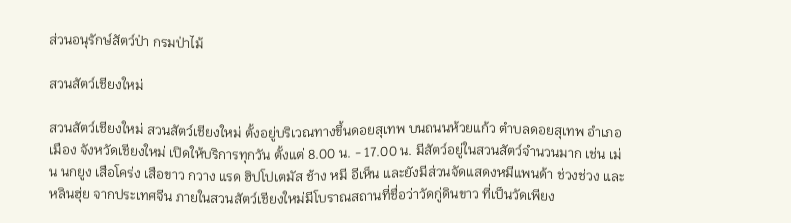ส่วนอนุรักษ์สัตว์ป่า กรมป่าไม้

สวนสัตว์เชียงใหม่

สวนสัตว์เชียงใหม่ สวนสัตว์เชียงใหม่ ตั้งอยู่บริเวณทางขึ้นดอยสุเทพ บนถนนห้วยแก้ว ตำบลดอยสุเทพ อำเภอเมือง จังหวัดเชียงใหม่ เปิดให้บริการทุกวัน ตั้งแต่ 8.00 น. - 17.00 น. มีสัตว์อยู่ในสวนสัตว์จำนวนมาก เช่น เม่น นกยูง เสือโคร่ง เสือขาว กวาง แรด ฮิปโปเตมัส ช้าง หมี อีเห็น และยังมีส่วนจัดแสดงหมีแพนด้า ช่วงช่วง และ หลินฮุ่ย จากประเทศจีน ภายในสวนสัตว์เชียงใหม่มีโบราณสถานที่ชื่อว่าวัดกู่ดินขาว ที่เป็นวัดเพียง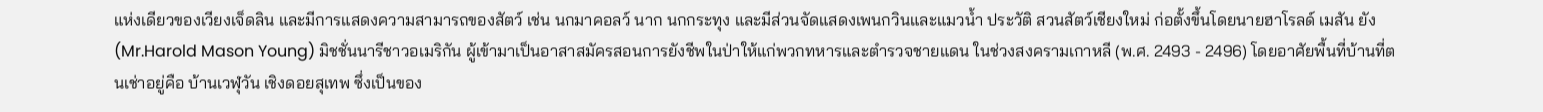แห่งเดียวของเวียงเจ็ดลิน และมีการแสดงความสามารถของสัตว์ เช่น นกมาคอลว์ นาก นกกระทุง และมีส่วนจัดแสดงเพนกวินและแมวน้ำ ประวัติ สวนสัตว์เชียงใหม่ ก่อตั้งขึ้นโดยนายฮาโรลด์ เมสัน ยัง (Mr.Harold Mason Young) มิชชั่นนารีชาวอเมริกัน ผู้เข้ามาเป็นอาสาสมัครสอนการยังชีพในป่าให้แก่พวกทหารและตำรวจชายแดน ในช่วงสงครามเกาหลี (พ.ศ. 2493 - 2496) โดยอาศัยพื้นที่บ้านที่ตนเช่าอยู่คือ บ้านเวฬุวัน เชิงดอยสุเทพ ซึ่งเป็นของ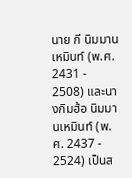นาย กี นิมมานเหมินท์ (พ.ศ. 2431 - 2508) และนางกิมฮ้อ นิมมานเหมินท์ (พ.ศ. 2437 - 2524) เป็นส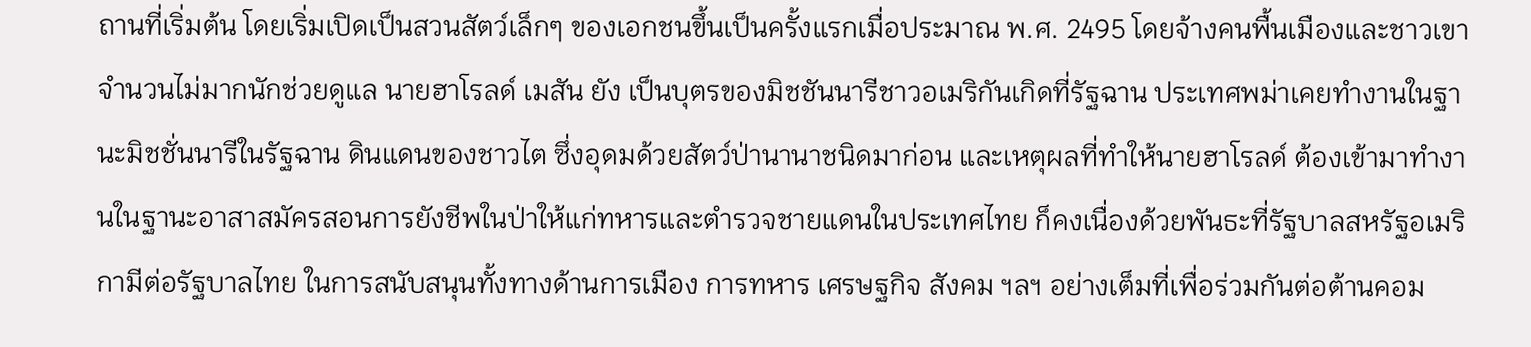ถานที่เริ่มต้น โดยเริ่มเปิดเป็นสวนสัตว์เล็กๆ ของเอกชนขึ้นเป็นครั้งแรกเมื่อประมาณ พ.ศ. 2495 โดยจ้างคนพื้นเมืองและชาวเขาจำนวนไม่มากนักช่วยดูแล นายฮาโรลด์ เมสัน ยัง เป็นบุตรของมิชชันนารีชาวอเมริกันเกิดที่รัฐฉาน ประเทศพม่าเคยทำงานในฐานะมิชชั่นนารีในรัฐฉาน ดินแดนของชาวไต ซึ่งอุดมด้วยสัตว์ป่านานาชนิดมาก่อน และเหตุผลที่ทำให้นายฮาโรลด์ ต้องเข้ามาทำงานในฐานะอาสาสมัครสอนการยังชีพในป่าให้แก่ทหารและตำรวจชายแดนในประเทศไทย ก็คงเนื่องด้วยพันธะที่รัฐบาลสหรัฐอเมริกามีต่อรัฐบาลไทย ในการสนับสนุนทั้งทางด้านการเมือง การทหาร เศรษฐกิจ สังคม ฯลฯ อย่างเต็มที่เพื่อร่วมกันต่อต้านคอม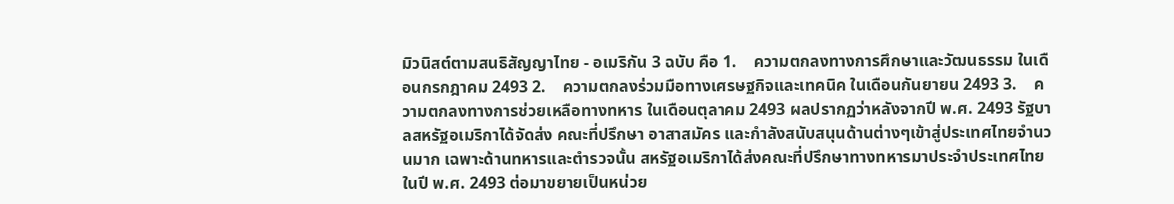มิวนิสต์ตามสนธิสัญญาไทย - อเมริกัน 3 ฉบับ คือ 1.    ความตกลงทางการศึกษาและวัฒนธรรม ในเดือนกรกฎาคม 2493 2.    ความตกลงร่วมมือทางเศรษฐกิจและเทคนิค ในเดือนกันยายน 2493 3.    ความตกลงทางการช่วยเหลือทางทหาร ในเดือนตุลาคม 2493 ผลปรากฏว่าหลังจากปี พ.ศ. 2493 รัฐบาลสหรัฐอเมริกาได้จัดส่ง คณะที่ปรึกษา อาสาสมัคร และกำลังสนับสนุนด้านต่างๆเข้าสู่ประเทศไทยจำนวนมาก เฉพาะด้านทหารและตำรวจนั้น สหรัฐอเมริกาได้ส่งคณะที่ปรึกษาทางทหารมาประจำประเทศไทยในปี พ.ศ. 2493 ต่อมาขยายเป็นหน่วย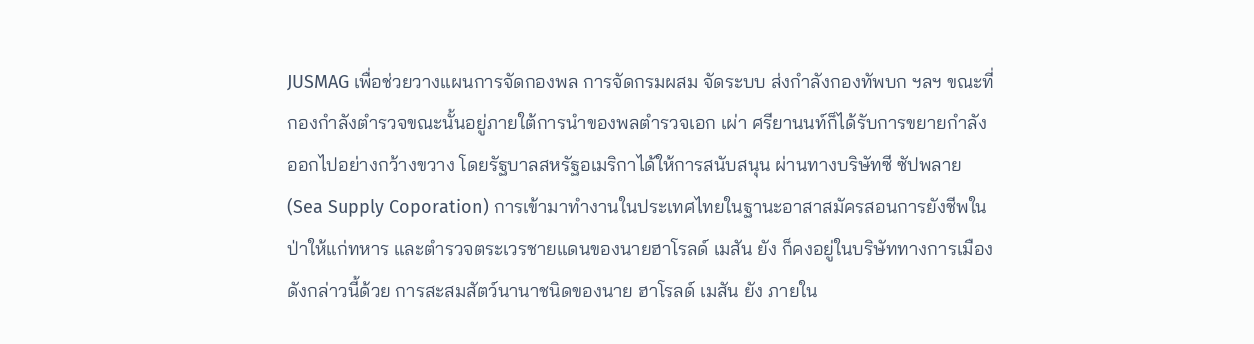JUSMAG เพื่อช่วยวางแผนการจัดกองพล การจัดกรมผสม จัดระบบ ส่งกำลังกองทัพบก ฯลฯ ขณะที่กองกำลังตำรวจขณะนั้นอยู่ภายใต้การนำของพลตำรวจเอก เผ่า ศรียานนท์ก็ได้รับการขยายกำลังออกไปอย่างกว้างขวาง โดยรัฐบาลสหรัฐอเมริกาได้ให้การสนับสนุน ผ่านทางบริษัทซี ซัปพลาย (Sea Supply Coporation) การเข้ามาทำงานในประเทศไทยในฐานะอาสาสมัครสอนการยังชีพในป่าให้แก่ทหาร และตำรวจตระเวรชายแดนของนายฮาโรลด์ เมสัน ยัง ก็คงอยู่ในบริษัททางการเมืองดังกล่าวนี้ด้วย การสะสมสัตว์นานาชนิดของนาย ฮาโรลด์ เมสัน ยัง ภายใน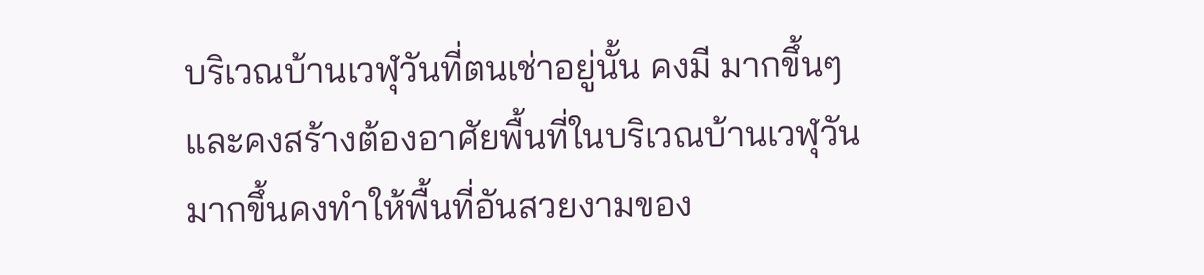บริเวณบ้านเวฬุวันที่ตนเช่าอยู่นั้น คงมี มากขึ้นๆ และคงสร้างต้องอาศัยพื้นที่ในบริเวณบ้านเวฬุวันมากขึ้นคงทำให้พื้นที่อันสวยงามของ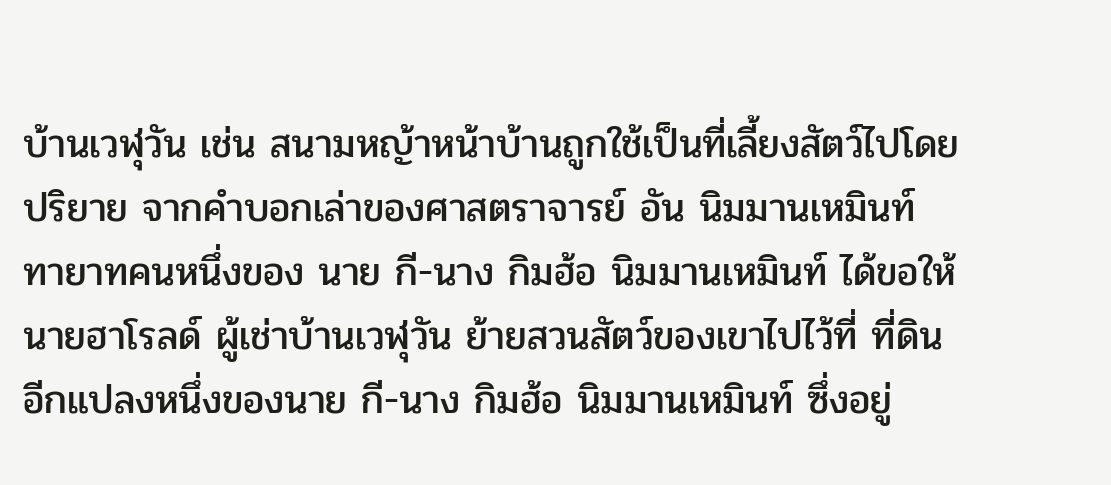บ้านเวฬุวัน เช่น สนามหญ้าหน้าบ้านถูกใช้เป็นที่เลี้ยงสัตว์ไปโดยปริยาย จากคำบอกเล่าของศาสตราจารย์ อัน นิมมานเหมินท์ ทายาทคนหนึ่งของ นาย กี-นาง กิมฮ้อ นิมมานเหมินท์ ได้ขอให้นายฮาโรลด์ ผู้เช่าบ้านเวฬุวัน ย้ายสวนสัตว์ของเขาไปไว้ที่ ที่ดินอีกแปลงหนึ่งของนาย กี-นาง กิมฮ้อ นิมมานเหมินท์ ซึ่งอยู่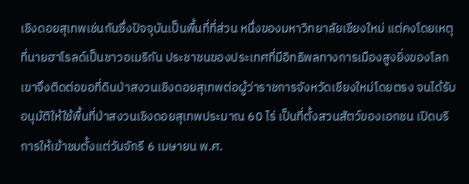เชิงดอยสุเทพเช่นกันซึ่งปัจจุบันเป็นพื้นที่ที่ส่วน หนึ่งของมหาวิทยาลัยเชียงใหม่ แต่คงโดยเหตุที่นายฮาโรลด์เป็นชาวอเมริกัน ประชาชนของประเทศที่มีอิทธิพลทางการเมืองสูงยิ่งของโลก เขาจึงติดต่อขอที่ดินป่าสงวนเชิงดอยสุเทพต่อผู้ว่าราชการจังหวัดเชียงใหม่โดยตรง จนได้รับอนุมัติให้ใช้พื้นที่ป่าสงวนเชิงดอยสุเทพประมาณ 60 ไร่ เป็นที่ตั้งสวนสัตว์ของเอกชน เปิดบริการให้เข้าชมตั้งแต่วันจักรี 6 เมษายน พ.ศ.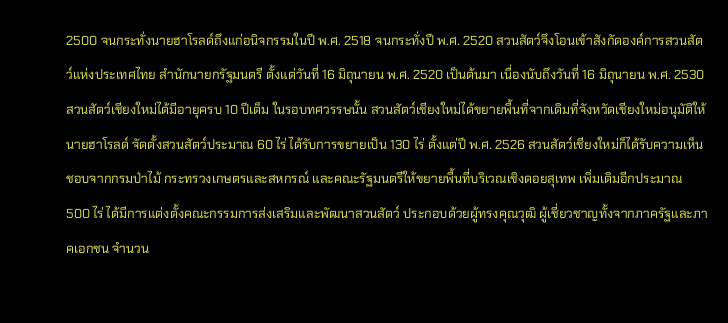2500 จนกระทั่งนายฮาโรลด์ถึงแก่อนิจกรรมในปี พ.ศ. 2518 จนกระทั่งปี พ.ศ. 2520 สวนสัตว์จึงโอนเข้าสังกัดองค์การสวนสัตว์แห่งประเทศไทย สำนักนายกรัฐมนตรี ตั้งแต่วันที่ 16 มิถุนายน พ.ศ. 2520 เป็นต้นมา เนื่องนับถึงวันที่ 16 มิถุนายน พ.ศ. 2530 สวนสัตว์เชียงใหม่ได้มีอายุครบ 10 ปีเต็ม ในรอบทศวรรษนั้น สวนสัตว์เชียงใหม่ได้ขยายพื้นที่จากเดิมที่จังหวัดเชียงใหม่อนุมัติให้นายฮาโรลด์ จัดตั้งสวนสัตว์ประมาณ 60 ไร่ ได้รับการขยายเป็น 130 ไร่ ตั้งแต่ปี พ.ศ. 2526 สวนสัตว์เชียงใหม่ก็ได้รับความเห็นชอบจากกรมป่าไม้ กระทรวงเกษตรและสหกรณ์ และคณะรัฐมนตรีให้ขยายพื้นที่บริเวณเชิงดอยสุเทพ เพิ่มเติมอีกประมาณ 500 ไร่ ได้มีการแต่งตั้งคณะกรรมการส่งเสริมและพัฒนาสวนสัตว์ ประกอบด้วยผู้ทรงคุณวุฒิ ผู้เชี่ยวชาญทั้งจากภาครัฐและภาคเอกชน จำนวน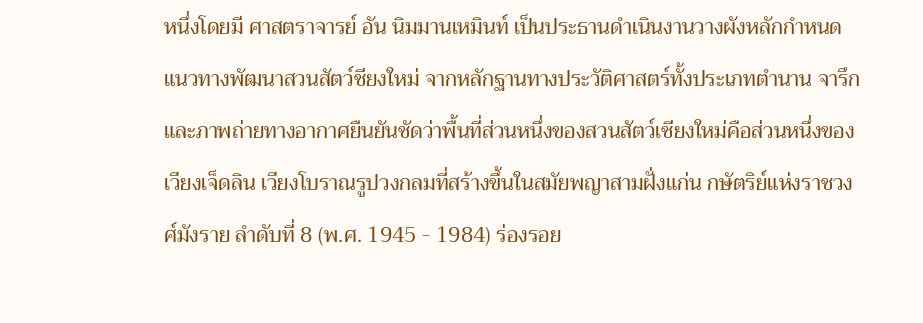หนึ่งโดยมี ศาสตราจารย์ อัน นิมมานเหมินท์ เป็นประธานดำเนินงานวางผังหลักกำหนดแนวทางพัฒนาสวนสัตว์ชียงใหม่ จากหลักฐานทางประวัติศาสตร์ทั้งประเภทตำนาน จารึก และภาพถ่ายทางอากาศยืนยันชัดว่าพื้นที่ส่วนหนึ่งของสวนสัตว์เชียงใหม่คือส่วนหนึ่งของ เวียงเจ็ดลิน เวียงโบราณรูปวงกลมที่สร้างขึ้นในสมัยพญาสามฝั่งแก่น กษัตริย์แห่งราชวงศ์มังราย ลำดับที่ 8 (พ.ศ. 1945 - 1984) ร่องรอย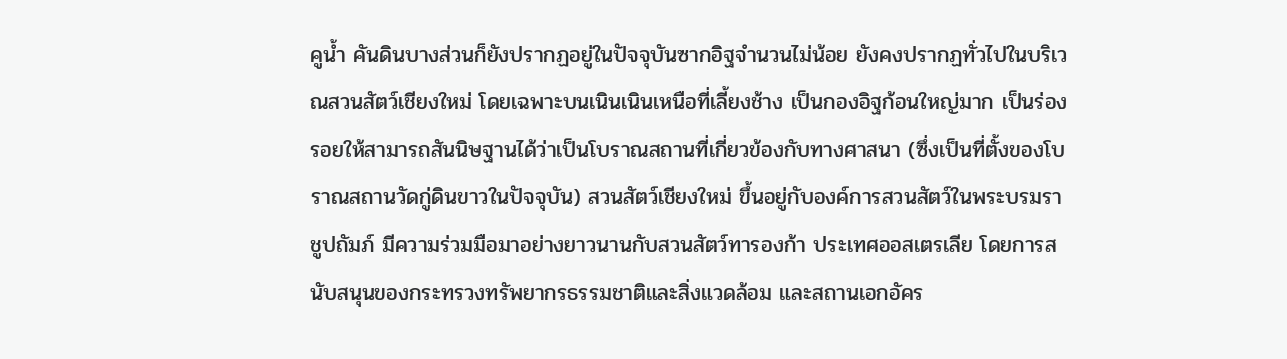คูน้ำ คันดินบางส่วนก็ยังปรากฏอยู่ในปัจจุบันซากอิฐจำนวนไม่น้อย ยังคงปรากฏทั่วไปในบริเวณสวนสัตว์เชียงใหม่ โดยเฉพาะบนเนินเนินเหนือที่เลี้ยงช้าง เป็นกองอิฐก้อนใหญ่มาก เป็นร่องรอยให้สามารถสันนิษฐานได้ว่าเป็นโบราณสถานที่เกี่ยวข้องกับทางศาสนา (ซึ่งเป็นที่ตั้งของโบราณสถานวัดกู่ดินขาวในปัจจุบัน) สวนสัตว์เชียงใหม่ ขึ้นอยู่กับองค์การสวนสัตว์ในพระบรมราชูปถัมภ์ มีความร่วมมือมาอย่างยาวนานกับสวนสัตว์ทารองก้า ประเทศออสเตรเลีย โดยการสนับสนุนของกระทรวงทรัพยากรธรรมชาติและสิ่งแวดล้อม และสถานเอกอัคร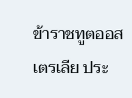ข้าราชทูตออสเตรเลีย ประ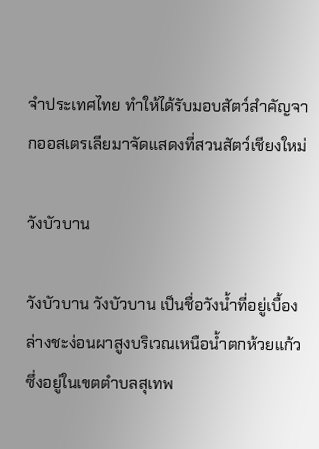จำประเทศไทย ทำให้ได้รับมอบสัตว์สำคัญจากออสเตรเลียมาจัดแสดงที่สวนสัตว์เชียงใหม่

วังบัวบาน

วังบัวบาน วังบัวบาน เป็นชื่อวังน้ำที่อยู่เบื้องล่างชะง่อนผาสูงบริเวณเหนือน้ำตกห้วยแก้ว ซึ่งอยู่ในเขตตำบลสุเทพ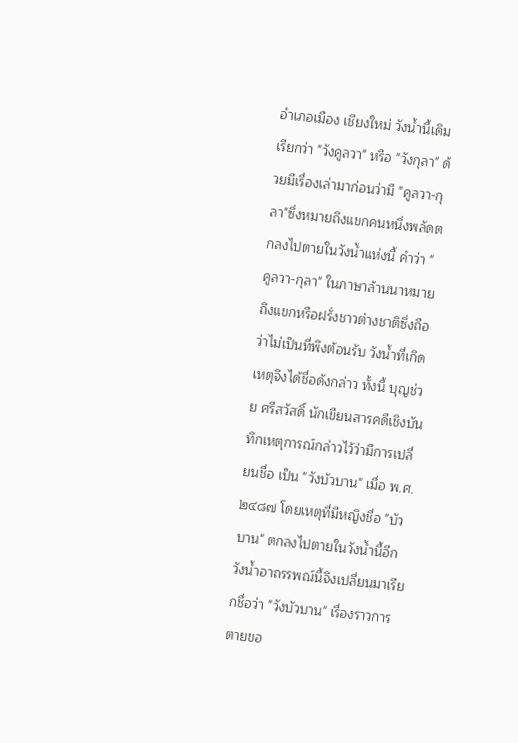อำเภอเมือง เชียงใหม่ วังน้ำนี้เดิมเรียกว่า "วังคูลวา" หรือ "วังกุลา" ด้วยมีเรื่องเล่ามาก่อนว่ามี "คูลวา-กุลา"ซึ่งหมายถึงแขกคนหนึ่งพลัดตกลงไปตายในวังน้ำแห่งนี้ คำว่า "คูลวา-กุลา" ในภาษาล้านนาหมายถึงแขกหรือฝรั่งชาวต่างชาติซึ่งถือว่าไม่เป็นที่พึงต้อนรับ วังน้ำที่เกิดเหตุจึงได้ชื่อดังกล่าว ทั้งนี้ บุญช่วย ศรีสวัสดิ์ นักเขียนสารคดีเชิงบันทึกเหตุการณ์กล่าวไว้ว่ามีการเปลี่ยนชื่อ เป็น "วังบัวบาน" เมื่อ พ.ศ.๒๔๘๗ โดยเหตุที่มีหญิงชื่อ "บัวบาน" ตกลงไปตายในวังน้ำนี้อีก วังน้ำอาถรรพณ์นี้จึงเปลี่ยนมาเรียกชื่อว่า "วังบัวบาน" เรื่องราวการตายขอ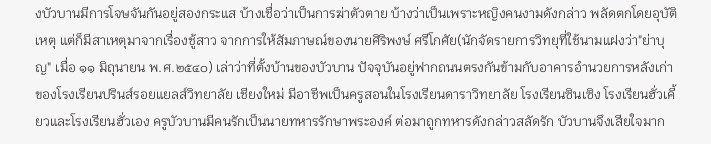งบัวบานมีการโจษจันกันอยู่สองกระแส บ้างเชื่อว่าเป็นการฆ่าตัวตาย บ้างว่าเป็นเพราะหญิงคนงามดังกล่าว พลัดตกโดยอุบัติเหตุ แต่ก็มีสาเหตุมาจากเรื่องชู้สาว จากการให้สัมภาษณ์ของนายศิริพงษ์ ศรีโกศัย(นักจัดรายการวิทยุที่ใช้นามแฝงว่า"ย่าบุญ" เมื่อ ๑๑ มิถุนายน พ.ศ.๒๕๔๐) เล่าว่าที่ตั้งบ้านของบัวบาน ปัจจุบันอยู่ฟากถนนตรงกันข้ามกับอาคารอำนวยการหลังเก่าของโรงเรียนปรินส์รอยแยลส์วิทยาลัย เชียงใหม่ มีอาชีพเป็นครูสอนในโรงเรียนดาราวิทยาลัย โรงเรียนซินเซิง โรงเรียนฮั่วเคี้ยวและโรงเรียนฮั่วเอง ครูบัวบานมีคนรักเป็นนายทหารรักษาพระองค์ ต่อมาถูกทหารดังกล่าวสลัดรัก บัวบานจึงเสียใจมาก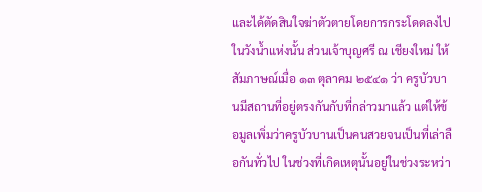และได้ตัดสินใจฆ่าตัวตายโดยการกระโดดลงไปในวังน้ำแห่งนั้น ส่วนเจ้าบุญศรี ณ เชียงใหม่ ให้สัมภาษณ์เมื่อ ๑๓ ตุลาคม ๒๕๔๑ ว่า ครูบัวบานมีสถานที่อยู่ตรงกันกับที่กล่าวมาแล้ว แต่ให้ข้อมูลเพิ่มว่าครูบัวบานเป็นคนสวยจนเป็นที่เล่าลือกันทั่วไป ในช่วงที่เกิดเหตุนั้นอยู่ในช่วงระหว่า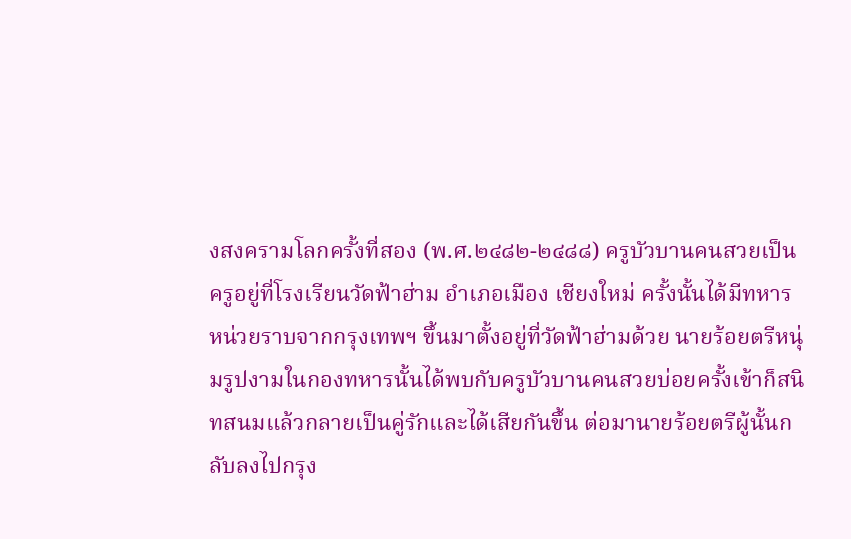งสงครามโลกครั้งที่สอง (พ.ศ.๒๔๘๒-๒๔๘๘) ครูบัวบานคนสวยเป็นครูอยู่ที่โรงเรียนวัดฟ้าฮ่าม อำเภอเมือง เชียงใหม่ ครั้งนั้นได้มีทหารหน่วยราบจากกรุงเทพฯ ขึ้นมาตั้งอยู่ที่วัดฟ้าฮ่ามด้วย นายร้อยตรีหนุ่มรูปงามในกองทหารนั้นได้พบกับครูบัวบานคนสวยบ่อยครั้งเข้าก็สนิทสนมแล้วกลายเป็นคู่รักและได้เสียกันขึ้น ต่อมานายร้อยตรีผู้นั้นกลับลงไปกรุง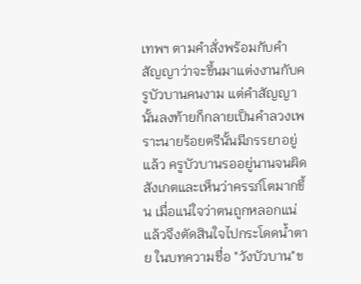เทพฯ ตามคำสั่งพร้อมกับคำสัญญาว่าจะขึ้นมาแต่งงานกับครูบัวบานคนงาม แต่คำสัญญานั้นลงท้ายก็กลายเป็นคำลวงเพราะนายร้อยตรีนั้นมีภรรยาอยู่แล้ว ครูบัวบานรออยู่นานจนผิดสังเกตและเห็นว่าครรภ์โตมากขึ้น เมื่อแน่ใจว่าตนถูกหลอกแน่แล้วจึงตัดสินใจไปกระโดดน้ำตาย ในบทความชื่อ "วังบัวบาน"ข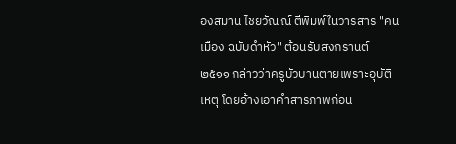องสมาน ไชยวัณณ์ ตีพิมพ์ในวารสาร "คนเมือง ฉบับดำหัว" ต้อนรับสงกรานต์ ๒๕๑๑ กล่าวว่าครูบัวบานตายเพราะอุบัติเหตุ โดยอ้างเอาคำสารภาพก่อน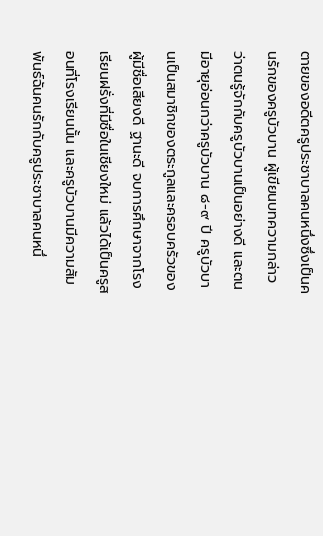ตายของอดีตครูประชาบาลคนหนึ่งซึ่งเป็นคนรักของครูบัวบาน ผู้เขียนบทความกล่าวว่าตนรู้จักกับครูบัวบานเป็นอย่างดี และตนมีอายุอ่อนกว่าครูบัวบาน ๘-๙ ปี ครูบัวบานเป็นสมาชิกของตระกูลและครอบครัวของผู้มีชื่อเสียงดี ฐานะดี จบการศึกษาจากโรงเรียนฝรั่งที่มีชื่อในเชียงใหม่ แล้วได้เป็นครูสอนที่โรงเรียนนั้น และครูบัวบานมีความสัมพันธ์ฉันคนรักกับครูประชาบาลคนหนึ่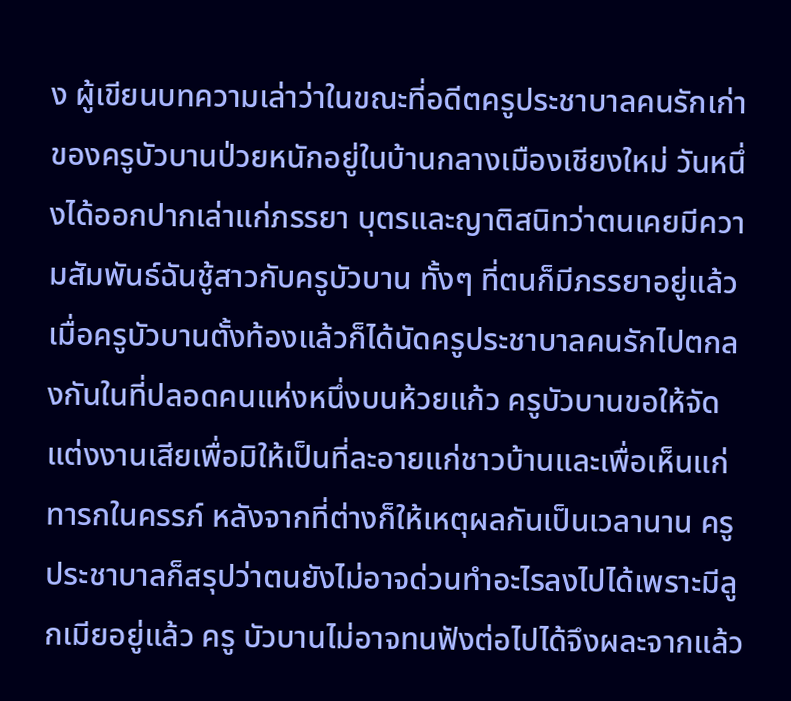ง ผู้เขียนบทความเล่าว่าในขณะที่อดีตครูประชาบาลคนรักเก่าของครูบัวบานป่วยหนักอยู่ในบ้านกลางเมืองเชียงใหม่ วันหนึ่งได้ออกปากเล่าแก่ภรรยา บุตรและญาติสนิทว่าตนเคยมีความสัมพันธ์ฉันชู้สาวกับครูบัวบาน ทั้งๆ ที่ตนก็มีภรรยาอยู่แล้ว เมื่อครูบัวบานตั้งท้องแล้วก็ได้นัดครูประชาบาลคนรักไปตกลงกันในที่ปลอดคนแห่งหนึ่งบนห้วยแก้ว ครูบัวบานขอให้จัดแต่งงานเสียเพื่อมิให้เป็นที่ละอายแก่ชาวบ้านและเพื่อเห็นแก่ทารกในครรภ์ หลังจากที่ต่างก็ให้เหตุผลกันเป็นเวลานาน ครูประชาบาลก็สรุปว่าตนยังไม่อาจด่วนทำอะไรลงไปได้เพราะมีลูกเมียอยู่แล้ว ครู บัวบานไม่อาจทนฟังต่อไปได้จึงผละจากแล้ว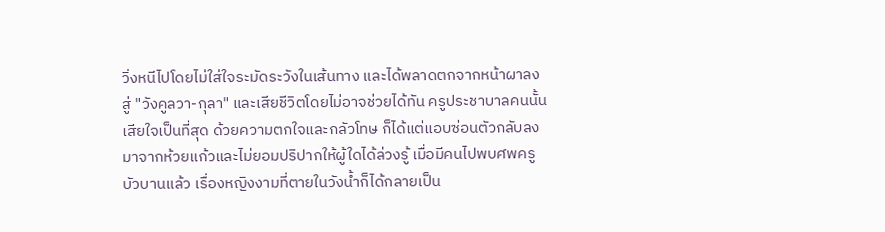วิ่งหนีไปโดยไม่ใส่ใจระมัดระวังในเส้นทาง และได้พลาดตกจากหน้าผาลงสู่ "วังคูลวา-กุลา" และเสียชีวิตโดยไม่อาจช่วยได้ทัน ครูประชาบาลคนนั้นเสียใจเป็นที่สุด ด้วยความตกใจและกลัวโทษ ก็ได้แต่แอบซ่อนตัวกลับลงมาจากห้วยแก้วและไม่ยอมปริปากให้ผู้ใดได้ล่วงรู้ เมื่อมีคนไปพบศพครูบัวบานแล้ว เรื่องหญิงงามที่ตายในวังน้ำก็ได้กลายเป็น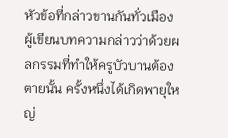หัวข้อที่กล่าวขานกันทั่วเมือง ผู้เขียนบทความกล่าวว่าด้วยผลกรรมที่ทำให้ครูบัวบานต้องตายนั้น ครั้งหนึ่งได้เกิดพายุใหญ่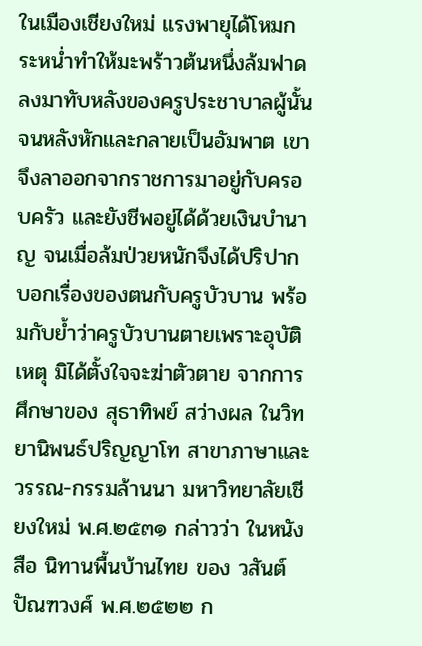ในเมืองเชียงใหม่ แรงพายุได้โหมกระหน่ำทำให้มะพร้าวต้นหนึ่งล้มฟาดลงมาทับหลังของครูประชาบาลผู้นั้นจนหลังหักและกลายเป็นอัมพาต เขาจึงลาออกจากราชการมาอยู่กับครอบครัว และยังชีพอยู่ได้ด้วยเงินบำนาญ จนเมื่อล้มป่วยหนักจึงได้ปริปากบอกเรื่องของตนกับครูบัวบาน พร้อมกับย้ำว่าครูบัวบานตายเพราะอุบัติเหตุ มิได้ตั้งใจจะฆ่าตัวตาย จากการศึกษาของ สุธาทิพย์ สว่างผล ในวิทยานิพนธ์ปริญญาโท สาขาภาษาและวรรณ-กรรมล้านนา มหาวิทยาลัยเชียงใหม่ พ.ศ.๒๕๓๑ กล่าวว่า ในหนังสือ นิทานพื้นบ้านไทย ของ วสันต์ ปัณฑวงศ์ พ.ศ.๒๕๒๒ ก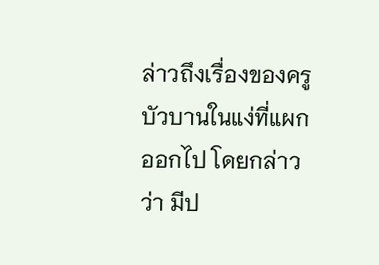ล่าวถึงเรื่องของครูบัวบานในแง่ที่แผกออกไป โดยกล่าวว่า มีป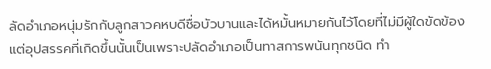ลัดอำเภอหนุ่มรักกับลูกสาวคหบดีชื่อบัวบานและได้หมั้นหมายกันไว้โดยที่ไม่มีผู้ใดขัดข้อง แต่อุปสรรคที่เกิดขึ้นนั้นเป็นเพราะปลัดอำเภอเป็นทาสการพนันทุกชนิด ทำ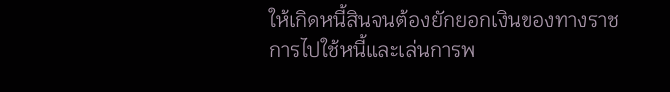ให้เกิดหนี้สินจนต้องยักยอกเงินของทางราชการไปใช้หนี้และเล่นการพ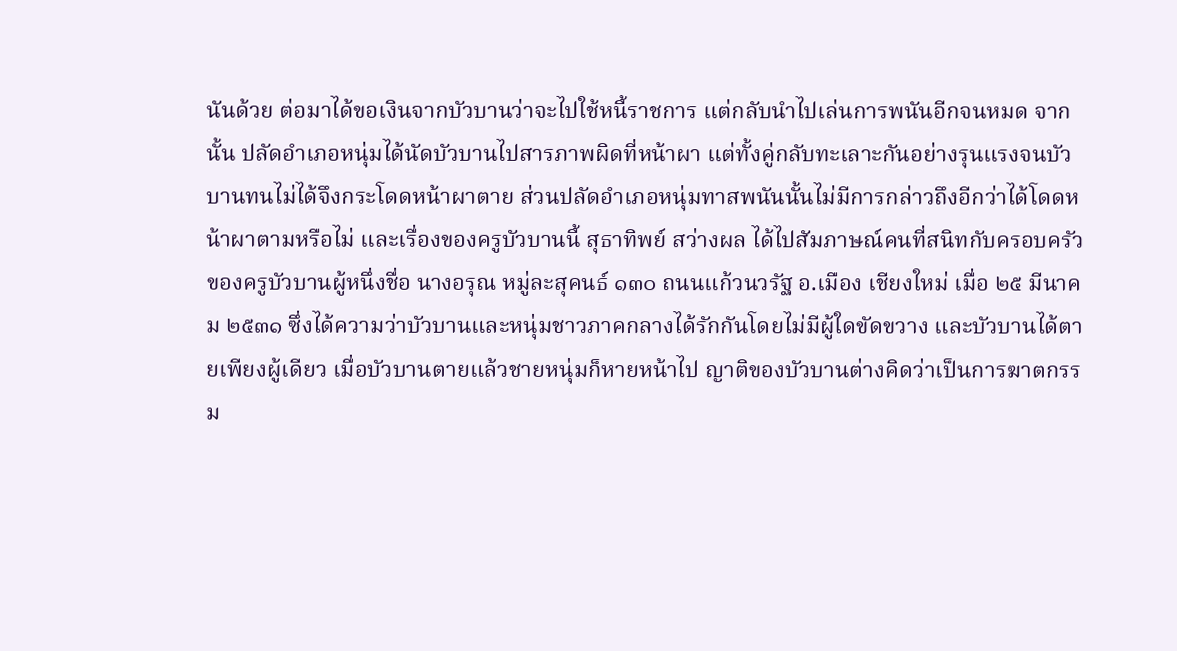นันด้วย ต่อมาได้ขอเงินจากบัวบานว่าจะไปใช้หนี้ราชการ แต่กลับนำไปเล่นการพนันอีกจนหมด จากนั้น ปลัดอำเภอหนุ่มได้นัดบัวบานไปสารภาพผิดที่หน้าผา แต่ทั้งคู่กลับทะเลาะกันอย่างรุนแรงจนบัวบานทนไม่ได้จึงกระโดดหน้าผาตาย ส่วนปลัดอำเภอหนุ่มทาสพนันนั้นไม่มีการกล่าวถึงอีกว่าได้โดดหน้าผาตามหรือไม่ และเรื่องของครูบัวบานนี้ สุธาทิพย์ สว่างผล ได้ไปสัมภาษณ์คนที่สนิทกับครอบครัวของครูบัวบานผู้หนึ่งชื่อ นางอรุณ หมู่ละสุคนธ์ ๑๓๐ ถนนแก้วนวรัฐ อ.เมือง เชียงใหม่ เมื่อ ๒๕ มีนาคม ๒๕๓๑ ซึ่งได้ความว่าบัวบานและหนุ่มชาวภาคกลางได้รักกันโดยไม่มีผู้ใดขัดขวาง และบัวบานได้ตายเพียงผู้เดียว เมื่อบัวบานตายแล้วชายหนุ่มก็หายหน้าไป ญาติของบัวบานต่างคิดว่าเป็นการฆาตกรรม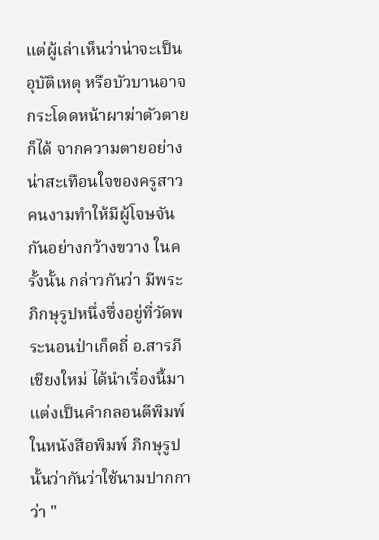แต่ผู้เล่าเห็นว่าน่าจะเป็นอุบัติเหตุ หรือบัวบานอาจกระโดดหน้าผาฆ่าตัวตายก็ได้ จากความตายอย่างน่าสะเทือนใจของครูสาวคนงามทำให้มีผู้โจษจันกันอย่างกว้างขวาง ในครั้งนั้น กล่าวกันว่า มีพระภิกษุรูปหนึ่งซึ่งอยู่ที่วัดพระนอนป่าเก็ดถี่ อ.สารภี เชียงใหม่ ได้นำเรื่องนี้มาแต่งเป็นคำกลอนตีพิมพ์ในหนังสือพิมพ์ ภิกษุรูปนั้นว่ากันว่าใช้นามปากกาว่า "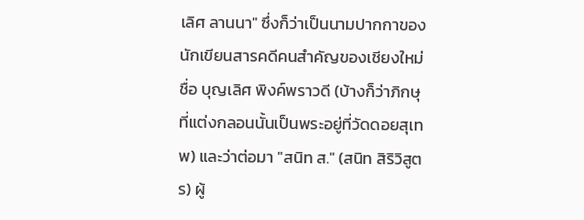เลิศ ลานนา" ซึ่งก็ว่าเป็นนามปากกาของนักเขียนสารคดีคนสำคัญของเชียงใหม่ชื่อ บุญเลิศ พิงค์พราวดี (บ้างก็ว่าภิกษุที่แต่งกลอนนั้นเป็นพระอยู่ที่วัดดอยสุเทพ) และว่าต่อมา "สนิท ส." (สนิท สิริวิสูตร) ผู้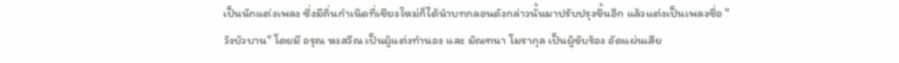เป็นนักแต่งเพลง ซึ่งมีถิ่นกำเนิดที่เชียงใหม่ก็ได้นำบทกลอนดังกล่าวนั้นมาปรับปรุงขึ้นอีก แล้วแต่งเป็นเพลงชื่อ "วังบัวบาน" โดยมี อรุณ หงสวีณ เป็นผู้แต่งทำนอง และ มัณฑนา โมรากุล เป็นผู้ขับร้อง อัดแผ่นเสีย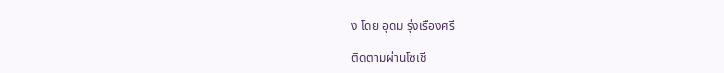ง โดย อุดม รุ่งเรืองศรี

ติดตามผ่านโซเชี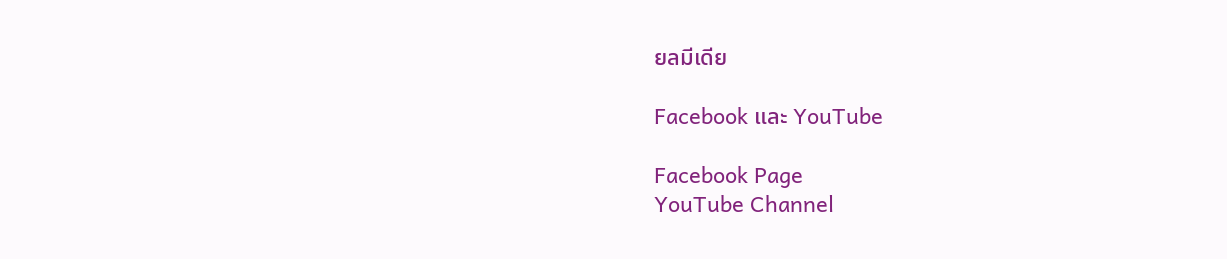ยลมีเดีย

Facebook และ YouTube

Facebook Page
YouTube Channel